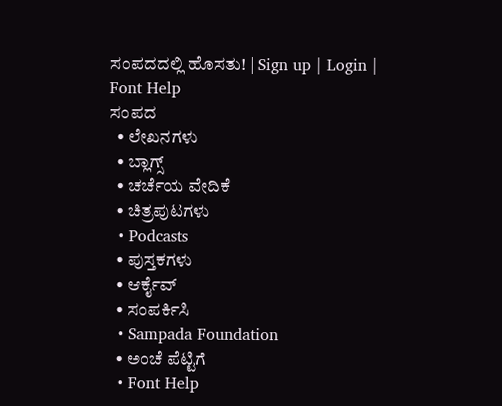ಸಂಪದದಲ್ಲಿ ಹೊಸತು! | Sign up | Login | Font Help
ಸಂಪದ
  • ಲೇಖನಗಳು
  • ಬ್ಲಾಗ್ಸ್
  • ಚರ್ಚೆಯ ವೇದಿಕೆ
  • ಚಿತ್ರಪುಟಗಳು
  • Podcasts
  • ಪುಸ್ತಕಗಳು
  • ಆರ್ಕೈವ್
  • ಸಂಪರ್ಕಿಸಿ
  • Sampada Foundation
  • ಅಂಚೆ ಪೆಟ್ಟಿಗೆ
  • Font Help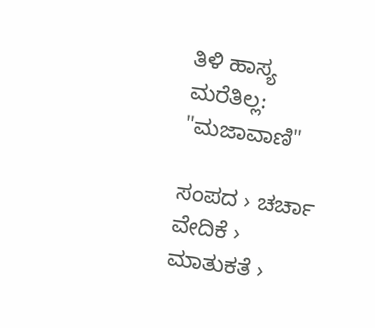ತಿಳಿ ಹಾಸ್ಯ ಮರೆತಿಲ್ಲ: "ಮಜಾವಾಣಿ"

ಸಂಪದ › ಚರ್ಚಾ ವೇದಿಕೆ › ಮಾತುಕತೆ ›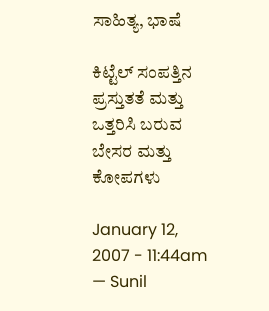ಸಾಹಿತ್ಯ, ಭಾಷೆ

ಕಿಟ್ಟೆಲ್ ಸಂಪತ್ತಿನ ಪ್ರಸ್ತುತತೆ ಮತ್ತು ಒತ್ತರಿಸಿ ಬರುವ ಬೇಸರ ಮತ್ತು ಕೋಪಗಳು

January 12, 2007 - 11:44am — Sunil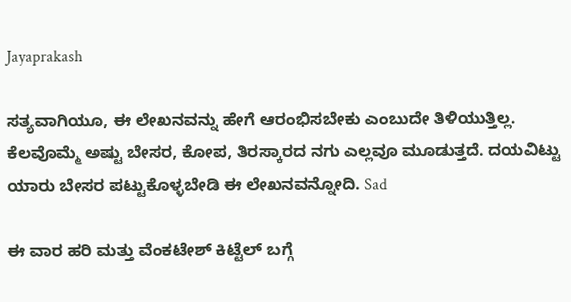Jayaprakash

ಸತ್ಯವಾಗಿಯೂ, ಈ ಲೇಖನವನ್ನು ಹೇಗೆ ಆರಂಭಿಸಬೇಕು ಎಂಬುದೇ ತಿಳಿಯುತ್ತಿಲ್ಲ. ಕೆಲವೊಮ್ಮೆ ಅಷ್ಟು ಬೇಸರ, ಕೋಪ, ತಿರಸ್ಕಾರದ ನಗು ಎಲ್ಲವೂ ಮೂಡುತ್ತದೆ. ದಯವಿಟ್ಟು ಯಾರು ಬೇಸರ ಪಟ್ಟುಕೊಳ್ಳಬೇಡಿ ಈ ಲೇಖನವನ್ನೋದಿ. Sad

ಈ ವಾರ ಹರಿ ಮತ್ತು ವೆಂಕಟೇಶ್ ಕಿಟ್ಟೆಲ್ ಬಗ್ಗೆ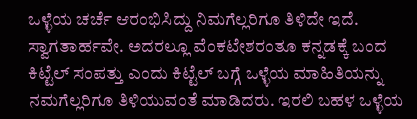ಒಳ್ಳೆಯ ಚರ್ಚೆ ಆರಂಭಿಸಿದ್ದು ನಿಮಗೆಲ್ಲರಿಗೂ ತಿಳಿದೇ ಇದೆ. ಸ್ವಾಗತಾರ್ಹವೇ. ಅದರಲ್ಲೂ ವೆಂಕಟೇಶರಂತೂ ಕನ್ನಡಕ್ಕೆ ಬಂದ ಕಿಟ್ಟೆಲ್ ಸಂಪತ್ತು ಎಂದು ಕಿಟ್ಟೆಲ್ ಬಗ್ಗೆ ಒಳ್ಳೆಯ ಮಾಹಿತಿಯನ್ನು ನಮಗೆಲ್ಲರಿಗೂ ತಿಳಿಯುವಂತೆ ಮಾಡಿದರು. ಇರಲಿ ಬಹಳ ಒಳ್ಳೆಯ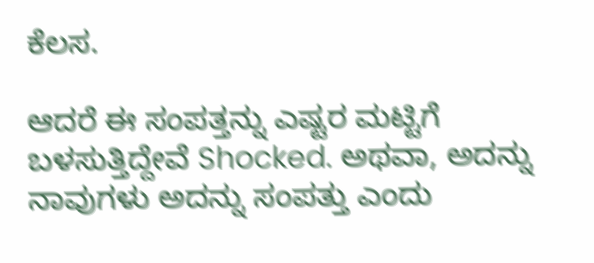ಕೆಲಸ.

ಆದರೆ ಈ ಸಂಪತ್ತನ್ನು ಎಷ್ಟರ ಮಟ್ಟಿಗೆ ಬಳಸುತ್ತಿದ್ದೇವೆ Shocked. ಅಥವಾ, ಅದನ್ನು ನಾವುಗಳು ಅದನ್ನು ಸಂಪತ್ತು ಎಂದು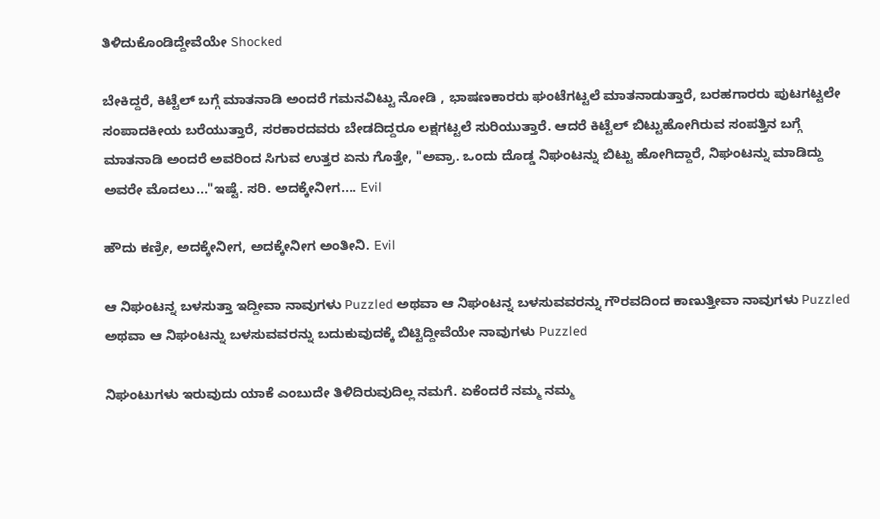ತಿಳಿದುಕೊಂಡಿದ್ದೇವೆಯೇ Shocked

ಬೇಕಿದ್ದರೆ, ಕಿಟ್ಟೆಲ್ ಬಗ್ಗೆ ಮಾತನಾಡಿ ಅಂದರೆ ಗಮನವಿಟ್ಟು ನೋಡಿ , ಭಾಷಣಕಾರರು ಘಂಟೆಗಟ್ಟಲೆ ಮಾತನಾಡುತ್ತಾರೆ, ಬರಹಗಾರರು ಪುಟಗಟ್ಟಲೇ ಸಂಪಾದಕೀಯ ಬರೆಯುತ್ತಾರೆ, ಸರಕಾರದವರು ಬೇಡದಿದ್ದರೂ ಲಕ್ಷಗಟ್ಟಲೆ ಸುರಿಯುತ್ತಾರೆ. ಆದರೆ ಕಿಟ್ಟೆಲ್ ಬಿಟ್ಟುಹೋಗಿರುವ ಸಂಪತ್ತಿನ ಬಗ್ಗೆ ಮಾತನಾಡಿ ಅಂದರೆ ಅವರಿಂದ ಸಿಗುವ ಉತ್ತರ ಏನು ಗೊತ್ತೇ, "ಅವ್ರಾ. ಒಂದು ದೊಡ್ಡ ನಿಘಂಟನ್ನು ಬಿಟ್ಟು ಹೋಗಿದ್ದಾರೆ, ನಿಘಂಟನ್ನು ಮಾಡಿದ್ದು ಅವರೇ ಮೊದಲು..."ಇಷ್ಟೆ. ಸರಿ. ಅದಕ್ಕೇನೀಗ.... Evil

ಹೌದು ಕಣ್ರೀ, ಅದಕ್ಕೇನೀಗ, ಅದಕ್ಕೇನೀಗ ಅಂತೀನಿ. Evil

ಆ ನಿಘಂಟನ್ನ ಬಳಸುತ್ತಾ ಇದ್ದೀವಾ ನಾವುಗಳು Puzzled ಅಥವಾ ಆ ನಿಘಂಟನ್ನ ಬಳಸುವವರನ್ನು ಗೌರವದಿಂದ ಕಾಣುತ್ತೀವಾ ನಾವುಗಳು Puzzled ಅಥವಾ ಆ ನಿಘಂಟನ್ನು ಬಳಸುವವರನ್ನು ಬದುಕುವುದಕ್ಕೆ ಬಿಟ್ಟಿದ್ದೀವೆಯೇ ನಾವುಗಳು Puzzled

ನಿಘಂಟುಗಳು ಇರುವುದು ಯಾಕೆ ಎಂಬುದೇ ತಿಳಿದಿರುವುದಿಲ್ಲ ನಮಗೆ. ಏಕೆಂದರೆ ನಮ್ಮ ನಮ್ಮ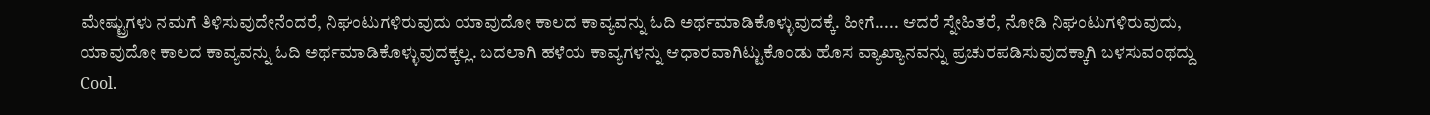ಮೇಷ್ಟ್ರುಗಳು ನಮಗೆ ತಿಳಿಸುವುದೇನೆಂದರೆ, ನಿಘಂಟುಗಳಿರುವುದು ಯಾವುದೋ ಕಾಲದ ಕಾವ್ಯವನ್ನು ಓದಿ ಅರ್ಥಮಾಡಿಕೊಳ್ಳುವುದಕ್ಕೆ. ಹೀಗೆ..... ಆದರೆ ಸ್ನೇಹಿತರೆ, ನೋಡಿ ನಿಘಂಟುಗಳಿರುವುದು, ಯಾವುದೋ ಕಾಲದ ಕಾವ್ಯವನ್ನು ಓದಿ ಅರ್ಥಮಾಡಿಕೊಳ್ಳುವುದಕ್ಕಲ್ಲ. ಬದಲಾಗಿ ಹಳೆಯ ಕಾವ್ಯಗಳನ್ನು ಆಧಾರವಾಗಿಟ್ಟುಕೊಂಡು ಹೊಸ ವ್ಯಾಖ್ಯಾನವನ್ನು ಪ್ರಚುರಪಡಿಸುವುದಕ್ಕಾಗಿ ಬಳಸುವಂಥದ್ದು Cool.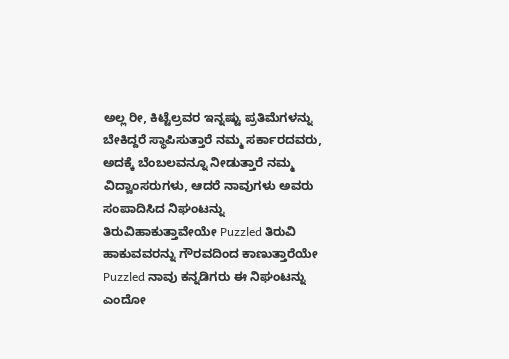ಅಲ್ಲ ರೀ, ಕಿಟ್ಟೆಲ್ರವರ ಇನ್ನಷ್ಟು ಪ್ರತಿಮೆಗಳನ್ನು ಬೇಕಿದ್ದರೆ ಸ್ಥಾಪಿಸುತ್ತಾರೆ ನಮ್ಮ ಸರ್ಕಾರದವರು, ಅದಕ್ಕೆ ಬೆಂಬಲವನ್ನೂ ನೀಡುತ್ತಾರೆ ನಮ್ಮ ವಿದ್ವಾಂಸರುಗಳು, ಆದರೆ ನಾವುಗಳು ಅವರು ಸಂಪಾದಿಸಿದ ನಿಘಂಟನ್ನು ತಿರುವಿಹಾಕುತ್ತಾವೇಯೇ Puzzled ತಿರುವಿ ಹಾಕುವವರನ್ನು ಗೌರವದಿಂದ ಕಾಣುತ್ತಾರೆಯೇ Puzzled ನಾವು ಕನ್ನಡಿಗರು ಈ ನಿಘಂಟನ್ನು ಎಂದೋ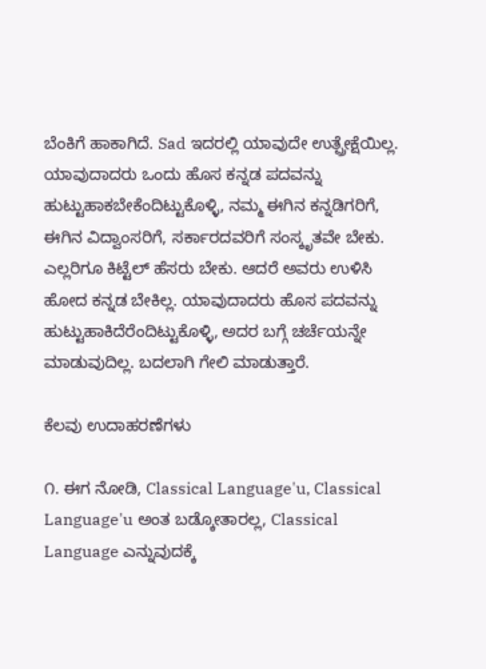ಬೆಂಕಿಗೆ ಹಾಕಾಗಿದೆ. Sad ಇದರಲ್ಲಿ ಯಾವುದೇ ಉತ್ಪ್ರೇಕ್ಷೆಯಿಲ್ಲ. ಯಾವುದಾದರು ಒಂದು ಹೊಸ ಕನ್ನಡ ಪದವನ್ನು ಹುಟ್ಟುಹಾಕಬೇಕೆಂದಿಟ್ಟುಕೊಳ್ಳಿ, ನಮ್ಮ ಈಗಿನ ಕನ್ನಡಿಗರಿಗೆ, ಈಗಿನ ವಿದ್ವಾಂಸರಿಗೆ, ಸರ್ಕಾರದವರಿಗೆ ಸಂಸ್ಕೃತವೇ ಬೇಕು. ಎಲ್ಲರಿಗೂ ಕಿಟ್ಟೆಲ್ ಹೆಸರು ಬೇಕು. ಆದರೆ ಅವರು ಉಳಿಸಿ ಹೋದ ಕನ್ನಡ ಬೇಕಿಲ್ಲ. ಯಾವುದಾದರು ಹೊಸ ಪದವನ್ನು ಹುಟ್ಟುಹಾಕಿದೆರೆಂದಿಟ್ಟುಕೊಳ್ಳಿ, ಅದರ ಬಗ್ಗೆ ಚರ್ಚೆಯನ್ನೇ ಮಾಡುವುದಿಲ್ಲ. ಬದಲಾಗಿ ಗೇಲಿ ಮಾಡುತ್ತಾರೆ.

ಕೆಲವು ಉದಾಹರಣೆಗಳು

೧. ಈಗ ನೋಡಿ, Classical Language'u, Classical Language'u ಅಂತ ಬಡ್ಕೋತಾರಲ್ಲ, Classical Language ಎನ್ನುವುದಕ್ಕೆ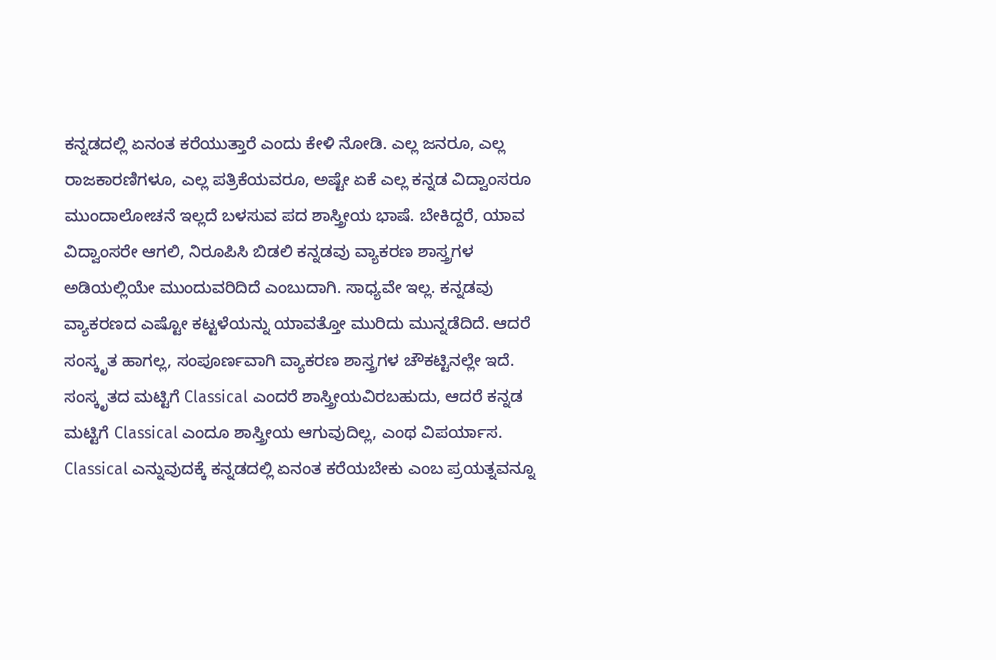ಕನ್ನಡದಲ್ಲಿ ಏನಂತ ಕರೆಯುತ್ತಾರೆ ಎಂದು ಕೇಳಿ ನೋಡಿ. ಎಲ್ಲ ಜನರೂ, ಎಲ್ಲ ರಾಜಕಾರಣಿಗಳೂ, ಎಲ್ಲ ಪತ್ರಿಕೆಯವರೂ, ಅಷ್ಟೇ ಏಕೆ ಎಲ್ಲ ಕನ್ನಡ ವಿದ್ವಾಂಸರೂ ಮುಂದಾಲೋಚನೆ ಇಲ್ಲದೆ ಬಳಸುವ ಪದ ಶಾಸ್ತ್ರೀಯ ಭಾಷೆ. ಬೇಕಿದ್ದರೆ, ಯಾವ ವಿದ್ವಾಂಸರೇ ಆಗಲಿ, ನಿರೂಪಿಸಿ ಬಿಡಲಿ ಕನ್ನಡವು ವ್ಯಾಕರಣ ಶಾಸ್ತ್ರಗಳ ಅಡಿಯಲ್ಲಿಯೇ ಮುಂದುವರಿದಿದೆ ಎಂಬುದಾಗಿ. ಸಾಧ್ಯವೇ ಇಲ್ಲ. ಕನ್ನಡವು ವ್ಯಾಕರಣದ ಎಷ್ಟೋ ಕಟ್ಟಳೆಯನ್ನು ಯಾವತ್ತೋ ಮುರಿದು ಮುನ್ನಡೆದಿದೆ. ಆದರೆ ಸಂಸ್ಕೃತ ಹಾಗಲ್ಲ, ಸಂಪೂರ್ಣವಾಗಿ ವ್ಯಾಕರಣ ಶಾಸ್ತ್ರಗಳ ಚೌಕಟ್ಟಿನಲ್ಲೇ ಇದೆ. ಸಂಸ್ಕೃತದ ಮಟ್ಟಿಗೆ Classical ಎಂದರೆ ಶಾಸ್ತ್ರೀಯವಿರಬಹುದು, ಆದರೆ ಕನ್ನಡ ಮಟ್ಟಿಗೆ Classical ಎಂದೂ ಶಾಸ್ತ್ರೀಯ ಆಗುವುದಿಲ್ಲ, ಎಂಥ ವಿಪರ್ಯಾಸ. Classical ಎನ್ನುವುದಕ್ಕೆ ಕನ್ನಡದಲ್ಲಿ ಏನಂತ ಕರೆಯಬೇಕು ಎಂಬ ಪ್ರಯತ್ನವನ್ನೂ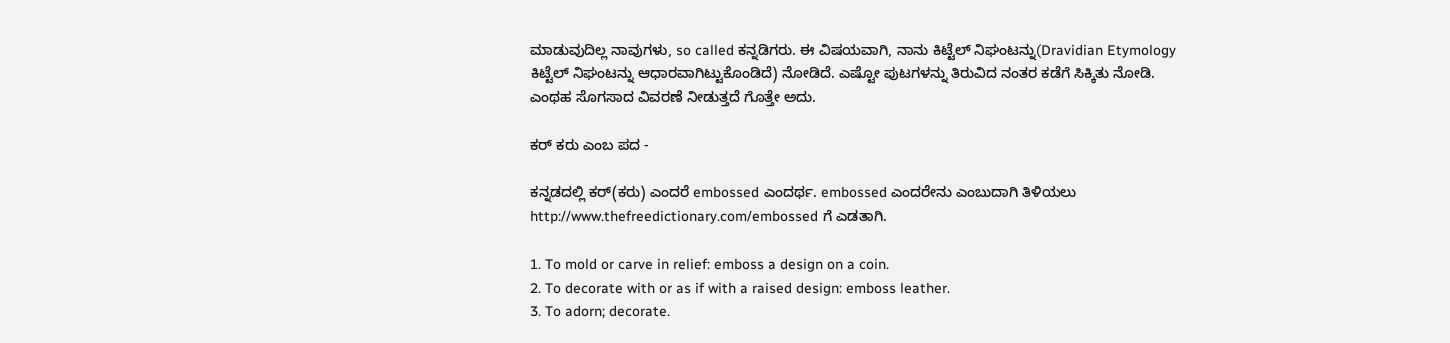ಮಾಡುವುದಿಲ್ಲ ನಾವುಗಳು, so called ಕನ್ನಡಿಗರು. ಈ ವಿಷಯವಾಗಿ, ನಾನು ಕಿಟ್ಟೆಲ್ ನಿಘಂಟನ್ನು(Dravidian Etymology ಕಿಟ್ಟೆಲ್ ನಿಘಂಟನ್ನು ಆಧಾರವಾಗಿಟ್ಟುಕೊಂಡಿದೆ) ನೋಡಿದೆ. ಎಷ್ಟೋ ಪುಟಗಳನ್ನು ತಿರುವಿದ ನಂತರ ಕಡೆಗೆ ಸಿಕ್ಕಿತು ನೋಡಿ. ಎಂಥಹ ಸೊಗಸಾದ ವಿವರಣೆ ನೀಡುತ್ತದೆ ಗೊತ್ತೇ ಅದು.

ಕರ್ ಕರು ಎಂಬ ಪದ -

ಕನ್ನಡದಲ್ಲಿ ಕರ್(ಕರು) ಎಂದರೆ embossed ಎಂದರ್ಥ. embossed ಎಂದರೇನು ಎಂಬುದಾಗಿ ತಿಳಿಯಲು http://www.thefreedictionary.com/embossed ಗೆ ಎಡತಾಗಿ.

1. To mold or carve in relief: emboss a design on a coin.
2. To decorate with or as if with a raised design: emboss leather.
3. To adorn; decorate.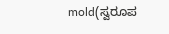mold(ಸ್ವರೂಪ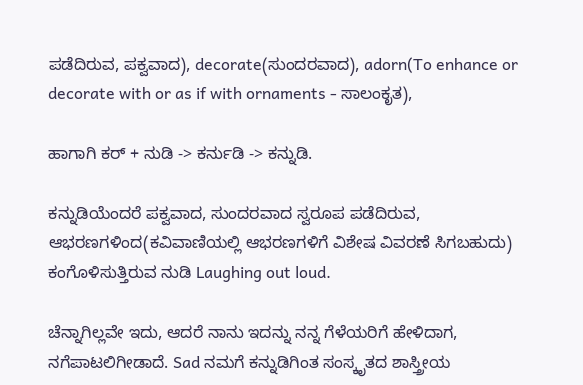ಪಡೆದಿರುವ, ಪಕ್ವವಾದ), decorate(ಸುಂದರವಾದ), adorn(To enhance or decorate with or as if with ornaments - ಸಾಲಂಕೃತ),

ಹಾಗಾಗಿ ಕರ್ + ನುಡಿ -> ಕರ್ನುಡಿ -> ಕನ್ನುಡಿ.

ಕನ್ನುಡಿಯೆಂದರೆ ಪಕ್ವವಾದ, ಸುಂದರವಾದ ಸ್ವರೂಪ ಪಡೆದಿರುವ, ಆಭರಣಗಳಿಂದ(ಕವಿವಾಣಿಯಲ್ಲಿ ಆಭರಣಗಳಿಗೆ ವಿಶೇಷ ವಿವರಣೆ ಸಿಗಬಹುದು) ಕಂಗೊಳಿಸುತ್ತಿರುವ ನುಡಿ Laughing out loud.

ಚೆನ್ನಾಗಿಲ್ಲವೇ ಇದು, ಆದರೆ ನಾನು ಇದನ್ನು ನನ್ನ ಗೆಳೆಯರಿಗೆ ಹೇಳಿದಾಗ, ನಗೆಪಾಟಲಿಗೀಡಾದೆ. Sad ನಮಗೆ ಕನ್ನುಡಿಗಿಂತ ಸಂಸ್ಕೃತದ ಶಾಸ್ತ್ರೀಯ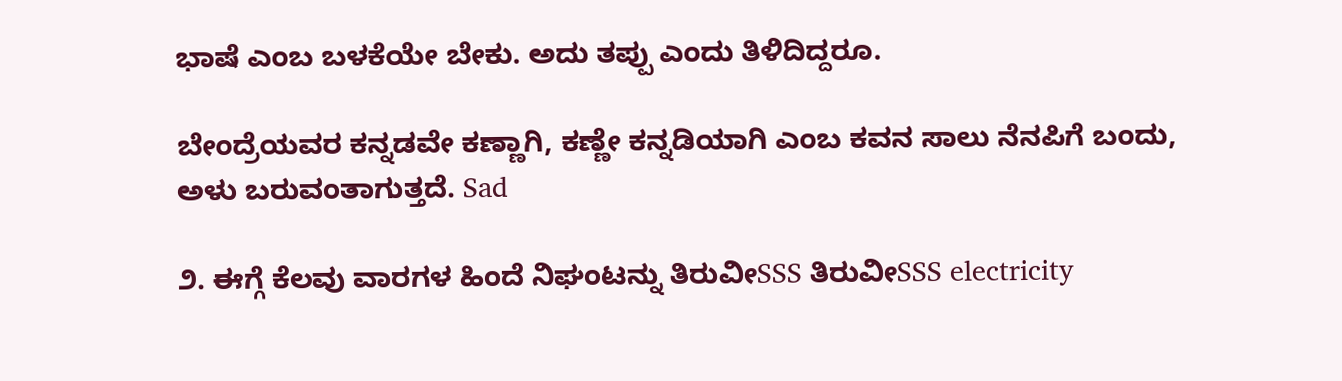ಭಾಷೆ ಎಂಬ ಬಳಕೆಯೇ ಬೇಕು. ಅದು ತಪ್ಪು ಎಂದು ತಿಳಿದಿದ್ದರೂ.

ಬೇಂದ್ರೆಯವರ ಕನ್ನಡವೇ ಕಣ್ಣಾಗಿ, ಕಣ್ಣೇ ಕನ್ನಡಿಯಾಗಿ ಎಂಬ ಕವನ ಸಾಲು ನೆನಪಿಗೆ ಬಂದು, ಅಳು ಬರುವಂತಾಗುತ್ತದೆ. Sad

೨. ಈಗ್ಗೆ ಕೆಲವು ವಾರಗಳ ಹಿಂದೆ ನಿಘಂಟನ್ನು ತಿರುವೀSSS ತಿರುವೀSSS electricity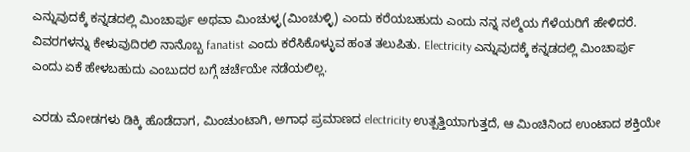ಎನ್ನುವುದಕ್ಕೆ ಕನ್ನಡದಲ್ಲಿ ಮಿಂಚಾರ್ಪು ಅಥವಾ ಮಿಂಚುಳ್ಳ(ಮಿಂಚುಳ್ಳಿ) ಎಂದು ಕರೆಯಬಹುದು ಎಂದು ನನ್ನ ನಲ್ಮೆಯ ಗೆಳೆಯರಿಗೆ ಹೇಳಿದರೆ. ವಿವರಗಳನ್ನು ಕೇಳುವುದಿರಲಿ ನಾನೊಬ್ಬ fanatist ಎಂದು ಕರೆಸಿಕೊಳ್ಳುವ ಹಂತ ತಲುಪಿತು. Electricity ಎನ್ನುವುದಕ್ಕೆ ಕನ್ನಡದಲ್ಲಿ ಮಿಂಚಾರ್ಪು ಎಂದು ಏಕೆ ಹೇಳಬಹುದು ಎಂಬುದರ ಬಗ್ಗೆ ಚರ್ಚೆಯೇ ನಡೆಯಲಿಲ್ಲ.

ಎರಡು ಮೋಡಗಳು ಡಿಕ್ಕಿ ಹೊಡೆದಾಗ, ಮಿಂಚುಂಟಾಗಿ, ಅಗಾಧ ಪ್ರಮಾಣದ electricity ಉತ್ಪತ್ತಿಯಾಗುತ್ತದೆ, ಆ ಮಿಂಚಿನಿಂದ ಉಂಟಾದ ಶಕ್ತಿಯೇ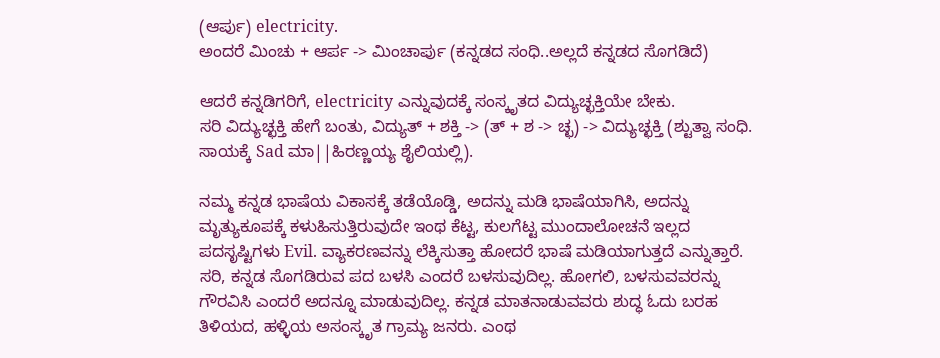(ಆರ್ಪು) electricity.
ಅಂದರೆ ಮಿಂಚು + ಆರ್ಪ -> ಮಿಂಚಾರ್ಪು (ಕನ್ನಡದ ಸಂಧಿ..ಅಲ್ಲದೆ ಕನ್ನಡದ ಸೊಗಡಿದೆ)

ಆದರೆ ಕನ್ನಡಿಗರಿಗೆ, electricity ಎನ್ನುವುದಕ್ಕೆ ಸಂಸ್ಕೃತದ ವಿದ್ಯುಚ್ಛಕ್ತಿಯೇ ಬೇಕು.
ಸರಿ ವಿದ್ಯುಚ್ಛಕ್ತಿ ಹೇಗೆ ಬಂತು, ವಿದ್ಯುತ್ + ಶಕ್ತಿ -> (ತ್ + ಶ -> ಚ್ಛ) -> ವಿದ್ಯುಚ್ಛಕ್ತಿ (ಶ್ಟುತ್ವಾ ಸಂಧಿ. ಸಾಯಕ್ಕೆ Sad ಮಾ||ಹಿರಣ್ಣಯ್ಯ ಶೈಲಿಯಲ್ಲಿ).

ನಮ್ಮ ಕನ್ನಡ ಭಾಷೆಯ ವಿಕಾಸಕ್ಕೆ ತಡೆಯೊಡ್ಡಿ, ಅದನ್ನು ಮಡಿ ಭಾಷೆಯಾಗಿಸಿ, ಅದನ್ನು ಮೃತ್ಯುಕೂಪಕ್ಕೆ ಕಳುಹಿಸುತ್ತಿರುವುದೇ ಇಂಥ ಕೆಟ್ಟ, ಕುಲಗೆಟ್ಟ ಮುಂದಾಲೋಚನೆ ಇಲ್ಲದ ಪದಸೃಷ್ಟಿಗಳು Evil. ವ್ಯಾಕರಣವನ್ನು ಲೆಕ್ಕಿಸುತ್ತಾ ಹೋದರೆ ಭಾಷೆ ಮಡಿಯಾಗುತ್ತದೆ ಎನ್ನುತ್ತಾರೆ. ಸರಿ, ಕನ್ನಡ ಸೊಗಡಿರುವ ಪದ ಬಳಸಿ ಎಂದರೆ ಬಳಸುವುದಿಲ್ಲ. ಹೋಗಲಿ, ಬಳಸುವವರನ್ನು ಗೌರವಿಸಿ ಎಂದರೆ ಅದನ್ನೂ ಮಾಡುವುದಿಲ್ಲ. ಕನ್ನಡ ಮಾತನಾಡುವವರು ಶುದ್ಧ ಓದು ಬರಹ ತಿಳಿಯದ, ಹಳ್ಳಿಯ ಅಸಂಸ್ಕೃತ ಗ್ರಾಮ್ಯ ಜನರು. ಎಂಥ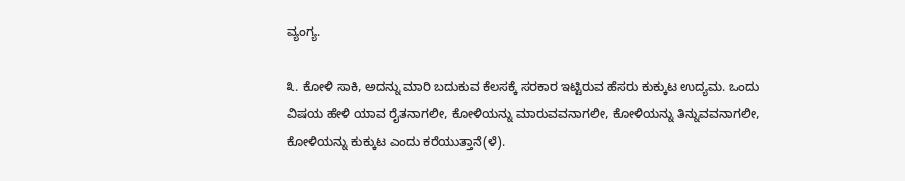ವ್ಯಂಗ್ಯ.

೩. ಕೋಳಿ ಸಾಕಿ, ಅದನ್ನು ಮಾರಿ ಬದುಕುವ ಕೆಲಸಕ್ಕೆ ಸರಕಾರ ಇಟ್ಟಿರುವ ಹೆಸರು ಕುಕ್ಕುಟ ಉದ್ಯಮ. ಒಂದು ವಿಷಯ ಹೇಳಿ ಯಾವ ರೈತನಾಗಲೀ, ಕೋಳಿಯನ್ನು ಮಾರುವವನಾಗಲೀ, ಕೋಳಿಯನ್ನು ತಿನ್ನುವವನಾಗಲೀ, ಕೋಳಿಯನ್ನು ಕುಕ್ಕುಟ ಎಂದು ಕರೆಯುತ್ತಾನೆ(ಳೆ).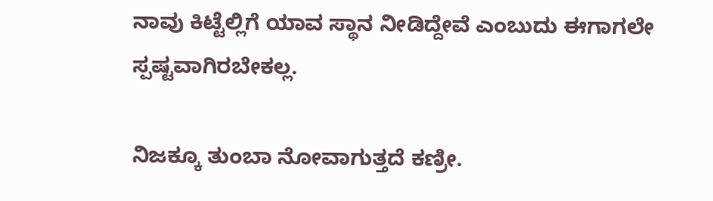ನಾವು ಕಿಟ್ಟೆಲ್ಲಿಗೆ ಯಾವ ಸ್ಥಾನ ನೀಡಿದ್ದೇವೆ ಎಂಬುದು ಈಗಾಗಲೇ ಸ್ಪಷ್ಟವಾಗಿರಬೇಕಲ್ಲ.

ನಿಜಕ್ಕೂ ತುಂಬಾ ನೋವಾಗುತ್ತದೆ ಕಣ್ರೀ.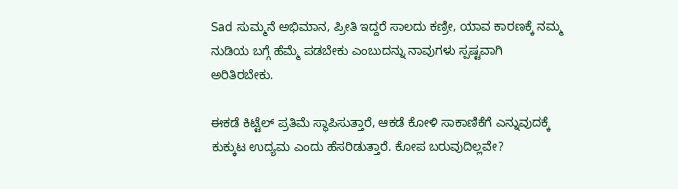Sad ಸುಮ್ಮನೆ ಅಭಿಮಾನ, ಪ್ರೀತಿ ಇದ್ದರೆ ಸಾಲದು ಕಣ್ರೀ, ಯಾವ ಕಾರಣಕ್ಕೆ ನಮ್ಮ ನುಡಿಯ ಬಗ್ಗೆ ಹೆಮ್ಮೆ ಪಡಬೇಕು ಎಂಬುದನ್ನು ನಾವುಗಳು ಸ್ಪಷ್ಟವಾಗಿ ಅರಿತಿರಬೇಕು.

ಈಕಡೆ ಕಿಟ್ಟೆಲ್ ಪ್ರತಿಮೆ ಸ್ಥಾಪಿಸುತ್ತಾರೆ, ಆಕಡೆ ಕೋಳಿ ಸಾಕಾಣಿಕೆಗೆ ಎನ್ನುವುದಕ್ಕೆ ಕುಕ್ಕುಟ ಉದ್ಯಮ ಎಂದು ಹೆಸರಿಡುತ್ತಾರೆ. ಕೋಪ ಬರುವುದಿಲ್ಲವೇ?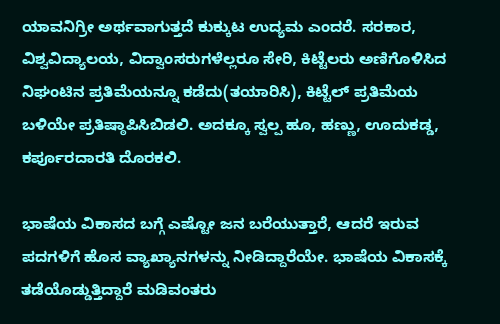ಯಾವನಿಗ್ರೀ ಅರ್ಥವಾಗುತ್ತದೆ ಕುಕ್ಕುಟ ಉದ್ಯಮ ಎಂದರೆ. ಸರಕಾರ, ವಿಶ್ವವಿದ್ಯಾಲಯ, ವಿದ್ವಾಂಸರುಗಳೆಲ್ಲರೂ ಸೇರಿ, ಕಿಟ್ಟೆಲರು ಅಣಿಗೊಳಿಸಿದ ನಿಘಂಟಿನ ಪ್ರತಿಮೆಯನ್ನೂ ಕಡೆದು(ತಯಾರಿಸಿ), ಕಿಟ್ಟೆಲ್ ಪ್ರತಿಮೆಯ ಬಳಿಯೇ ಪ್ರತಿಷ್ಠಾಪಿಸಿಬಿಡಲಿ. ಅದಕ್ಕೂ ಸ್ವಲ್ಪ ಹೂ, ಹಣ್ಣು, ಊದುಕಡ್ಡ, ಕರ್ಪೂರದಾರತಿ ದೊರಕಲಿ.

ಭಾಷೆಯ ವಿಕಾಸದ ಬಗ್ಗೆ ಎಷ್ಟೋ ಜನ ಬರೆಯುತ್ತಾರೆ, ಆದರೆ ಇರುವ ಪದಗಳಿಗೆ ಹೊಸ ವ್ಯಾಖ್ಯಾನಗಳನ್ನು ನೀಡಿದ್ದಾರೆಯೇ. ಭಾಷೆಯ ವಿಕಾಸಕ್ಕೆ ತಡೆಯೊಡ್ಡುತ್ತಿದ್ದಾರೆ ಮಡಿವಂತರು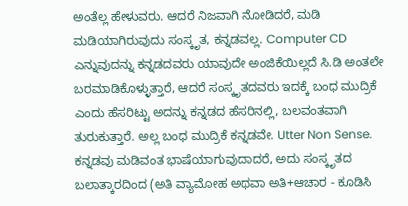ಅಂತೆಲ್ಲ ಹೇಳುವರು. ಆದರೆ ನಿಜವಾಗಿ ನೋಡಿದರೆ, ಮಡಿ ಮಡಿಯಾಗಿರುವುದು ಸಂಸ್ಕೃತ, ಕನ್ನಡವಲ್ಲ. Computer CD ಎನ್ನುವುದನ್ನು ಕನ್ನಡದವರು ಯಾವುದೇ ಅಂಜಿಕೆಯಿಲ್ಲದೆ ಸಿ.ಡಿ ಅಂತಲೇ ಬರಮಾಡಿಕೊಳ್ಳುತ್ತಾರೆ, ಆದರೆ ಸಂಸ್ಕೃತದವರು ಇದಕ್ಕೆ ಬಂಧ ಮುದ್ರಿಕೆ ಎಂದು ಹೆಸರಿಟ್ಟು ಅದನ್ನು ಕನ್ನಡದ ಹೆಸರಿನಲ್ಲಿ, ಬಲವಂತವಾಗಿ ತುರುಕುತ್ತಾರೆ. ಅಲ್ಲ ಬಂಧ ಮುದ್ರಿಕೆ ಕನ್ನಡವೇ. Utter Non Sense. ಕನ್ನಡವು ಮಡಿವಂತ ಭಾಷೆಯಾಗುವುದಾದರೆ, ಅದು ಸಂಸ್ಕೃತದ ಬಲಾತ್ಕಾರದಿಂದ (ಅತಿ ವ್ಯಾಮೋಹ ಅಥವಾ ಅತಿ+ಆಚಾರ - ಕೂಡಿಸಿ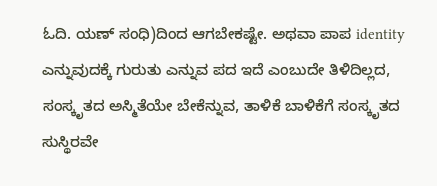ಓದಿ. ಯಣ್ ಸಂಧಿ)ದಿಂದ ಆಗಬೇಕಷ್ಟೇ. ಅಥವಾ ಪಾಪ identity ಎನ್ನುವುದಕ್ಕೆ ಗುರುತು ಎನ್ನುವ ಪದ ಇದೆ ಎಂಬುದೇ ತಿಳಿದಿಲ್ಲದ, ಸಂಸ್ಕೃತದ ಅಸ್ಮಿತೆಯೇ ಬೇಕೆನ್ನುವ, ತಾಳಿಕೆ ಬಾಳಿಕೆಗೆ ಸಂಸ್ಕೃತದ ಸುಸ್ಥಿರವೇ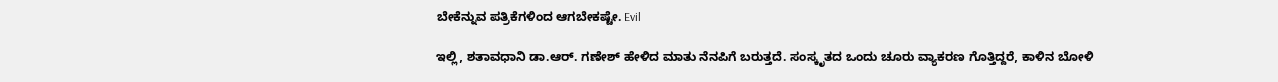ಬೇಕೆನ್ನುವ ಪತ್ರಿಕೆಗಳಿಂದ ಆಗಬೇಕಷ್ಟೇ. Evil

ಇಲ್ಲಿ, ಶತಾವಧಾನಿ ಡಾ.ಆರ್. ಗಣೇಶ್ ಹೇಳಿದ ಮಾತು ನೆನಪಿಗೆ ಬರುತ್ತದೆ. ಸಂಸ್ಕೃತದ ಒಂದು ಚೂರು ವ್ಯಾಕರಣ ಗೊತ್ತಿದ್ದರೆ, ಕಾಳಿನ ಬೋಳಿ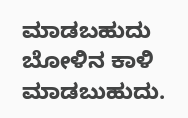ಮಾಡಬಹುದು ಬೋಳಿನ ಕಾಳಿ ಮಾಡಬುಹುದು.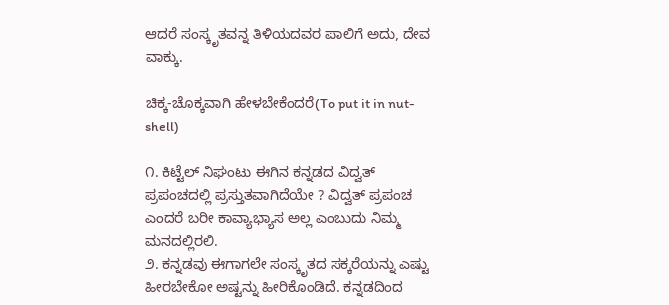ಆದರೆ ಸಂಸ್ಕೃತವನ್ನ ತಿಳಿಯದವರ ಪಾಲಿಗೆ ಅದು, ದೇವ ವಾಕ್ಕು.

ಚಿಕ್ಕ-ಚೊಕ್ಕವಾಗಿ ಹೇಳಬೇಕೆಂದರೆ(To put it in nut-shell)

೧. ಕಿಟ್ಟೆಲ್ ನಿಘಂಟು ಈಗಿನ ಕನ್ನಡದ ವಿದ್ವತ್ ಪ್ರಪಂಚದಲ್ಲಿ ಪ್ರಸ್ತುತವಾಗಿದೆಯೇ ? ವಿದ್ವತ್ ಪ್ರಪಂಚ ಎಂದರೆ ಬರೀ ಕಾವ್ಯಾಭ್ಯಾಸ ಅಲ್ಲ ಎಂಬುದು ನಿಮ್ಮ ಮನದಲ್ಲಿರಲಿ.
೨. ಕನ್ನಡವು ಈಗಾಗಲೇ ಸಂಸ್ಕೃತದ ಸಕ್ಕರೆಯನ್ನು ಎಷ್ಟು ಹೀರಬೇಕೋ ಅಷ್ಟನ್ನು ಹೀರಿಕೊಂಡಿದೆ. ಕನ್ನಡದಿಂದ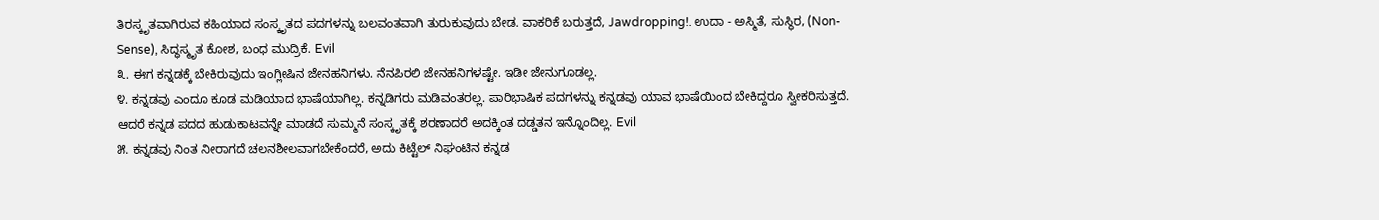ತಿರಸ್ಕೃತವಾಗಿರುವ ಕಹಿಯಾದ ಸಂಸ್ಕೃತದ ಪದಗಳನ್ನು ಬಲವಂತವಾಗಿ ತುರುಕುವುದು ಬೇಡ. ವಾಕರಿಕೆ ಬರುತ್ತದೆ, Jawdropping!. ಉದಾ - ಅಸ್ಮಿತೆ, ಸುಸ್ಥಿರ, (Non-Sense), ಸಿದ್ಧಸ್ಮೃತ ಕೋಶ, ಬಂಧ ಮುದ್ರಿಕೆ. Evil
೩. ಈಗ ಕನ್ನಡಕ್ಕೆ ಬೇಕಿರುವುದು ಇಂಗ್ಲೀಷಿನ ಜೇನಹನಿಗಳು. ನೆನಪಿರಲಿ ಜೇನಹನಿಗಳಷ್ಟೇ. ಇಡೀ ಜೇನುಗೂಡಲ್ಲ.
೪. ಕನ್ನಡವು ಎಂದೂ ಕೂಡ ಮಡಿಯಾದ ಭಾಷೆಯಾಗಿಲ್ಲ. ಕನ್ನಡಿಗರು ಮಡಿವಂತರಲ್ಲ. ಪಾರಿಭಾಷಿಕ ಪದಗಳನ್ನು ಕನ್ನಡವು ಯಾವ ಭಾಷೆಯಿಂದ ಬೇಕಿದ್ದರೂ ಸ್ವೀಕರಿಸುತ್ತದೆ. ಆದರೆ ಕನ್ನಡ ಪದದ ಹುಡುಕಾಟವನ್ನೇ ಮಾಡದೆ ಸುಮ್ಮನೆ ಸಂಸ್ಕೃತಕ್ಕೆ ಶರಣಾದರೆ ಅದಕ್ಕಿಂತ ದಡ್ಡತನ ಇನ್ನೊಂದಿಲ್ಲ. Evil
೫. ಕನ್ನಡವು ನಿಂತ ನೀರಾಗದೆ ಚಲನಶೀಲವಾಗಬೇಕೆಂದರೆ, ಅದು ಕಿಟ್ಟೆಲ್ ನಿಘಂಟಿನ ಕನ್ನಡ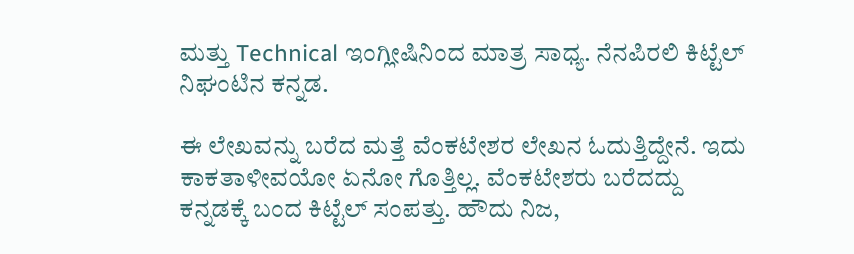ಮತ್ತು Technical ಇಂಗ್ಲೀಷಿನಿಂದ ಮಾತ್ರ ಸಾಧ್ಯ. ನೆನಪಿರಲಿ ಕಿಟ್ಟೆಲ್ ನಿಘಂಟಿನ ಕನ್ನಡ.

ಈ ಲೇಖವನ್ನು ಬರೆದ ಮತ್ತೆ ವೆಂಕಟೇಶರ ಲೇಖನ ಓದುತ್ತಿದ್ದೇನೆ. ಇದು ಕಾಕತಾಳೀವಯೋ ಏನೋ ಗೊತ್ತಿಲ್ಲ. ವೆಂಕಟೇಶರು ಬರೆದದ್ದು ಕನ್ನಡಕ್ಕೆ ಬಂದ ಕಿಟ್ಟೆಲ್ ಸಂಪತ್ತು. ಹೌದು ನಿಜ,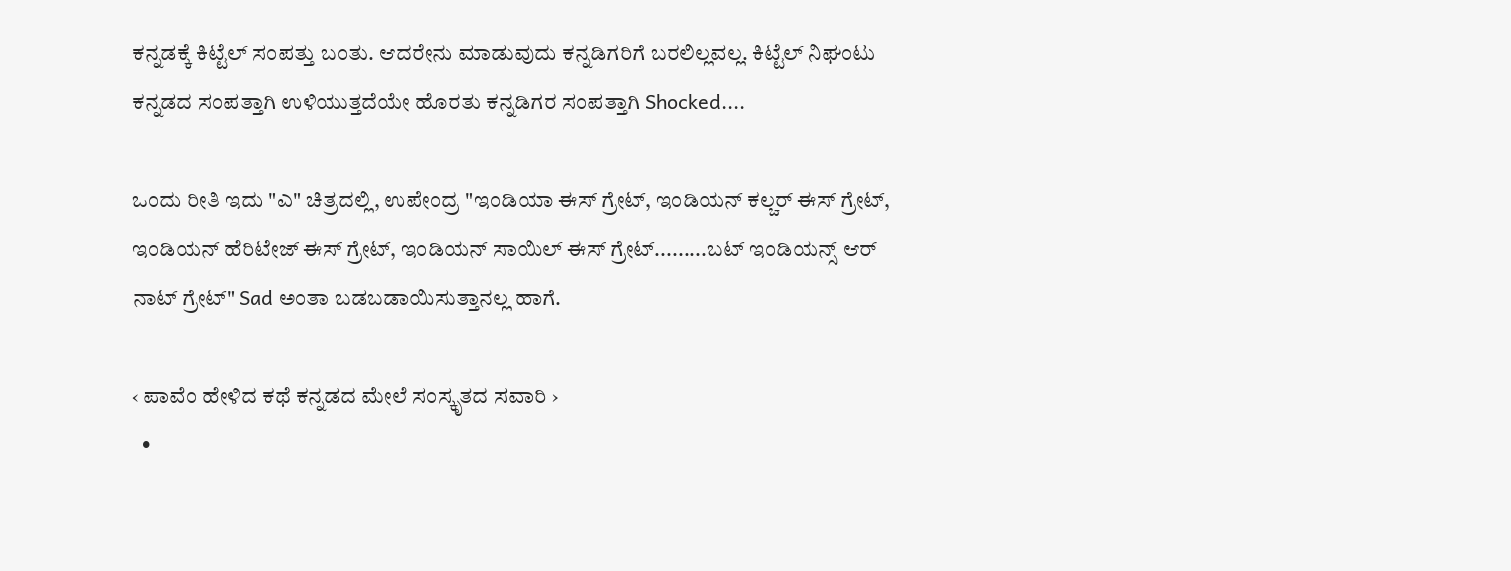ಕನ್ನಡಕ್ಕೆ ಕಿಟ್ಟೆಲ್ ಸಂಪತ್ತು ಬಂತು. ಆದರೇನು ಮಾಡುವುದು ಕನ್ನಡಿಗರಿಗೆ ಬರಲಿಲ್ಲವಲ್ಲ. ಕಿಟ್ಟೆಲ್ ನಿಘಂಟು ಕನ್ನಡದ ಸಂಪತ್ತಾಗಿ ಉಳಿಯುತ್ತದೆಯೇ ಹೊರತು ಕನ್ನಡಿಗರ ಸಂಪತ್ತಾಗಿ Shocked....

ಒಂದು ರೀತಿ ಇದು "ಎ" ಚಿತ್ರದಲ್ಲಿ, ಉಪೇಂದ್ರ "ಇಂಡಿಯಾ ಈಸ್ ಗ್ರೇಟ್, ಇಂಡಿಯನ್ ಕಲ್ಚರ್ ಈಸ್ ಗ್ರೇಟ್, ಇಂಡಿಯನ್ ಹೆರಿಟೇಜ್ ಈಸ್ ಗ್ರೇಟ್, ಇಂಡಿಯನ್ ಸಾಯಿಲ್ ಈಸ್ ಗ್ರೇಟ್.........ಬಟ್ ಇಂಡಿಯನ್ಸ್ ಆರ್ ನಾಟ್ ಗ್ರೇಟ್" Sad ಅಂತಾ ಬಡಬಡಾಯಿಸುತ್ತಾನಲ್ಲ ಹಾಗೆ.

‹ ಪಾವೆಂ ಹೇಳಿದ ಕಥೆ ಕನ್ನಡದ ಮೇಲೆ ಸಂಸ್ಕೃತದ ಸವಾರಿ ›
  •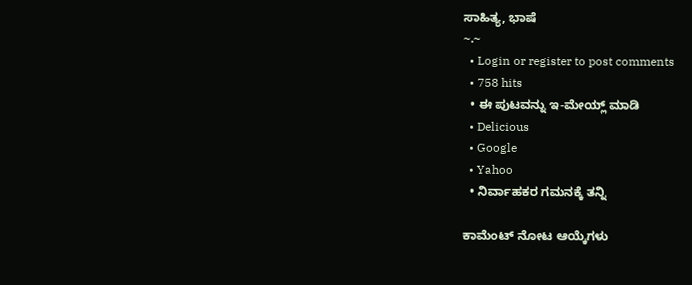ಸಾಹಿತ್ಯ, ಭಾಷೆ
~.~
  • Login or register to post comments
  • 758 hits
  • ಈ ಪುಟವನ್ನು ಇ-ಮೇಯ್ಲ್ ಮಾಡಿ
  • Delicious
  • Google
  • Yahoo
  • ನಿರ್ವಾಹಕರ ಗಮನಕ್ಕೆ ತನ್ನಿ

ಕಾಮೆಂಟ್ ನೋಟ ಆಯ್ಕೆಗಳು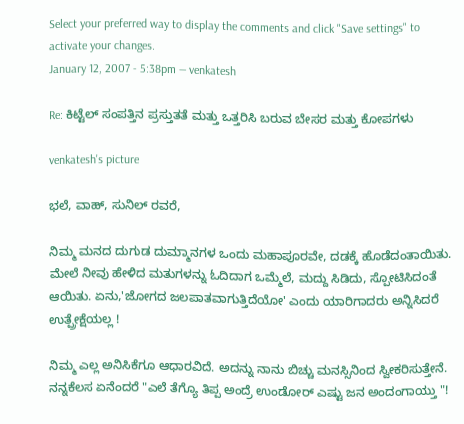Select your preferred way to display the comments and click "Save settings" to activate your changes.
January 12, 2007 - 5:38pm — venkatesh

Re: ಕಿಟ್ಟೆಲ್ ಸಂಪತ್ತಿನ ಪ್ರಸ್ತುತತೆ ಮತ್ತು ಒತ್ತರಿಸಿ ಬರುವ ಬೇಸರ ಮತ್ತು ಕೋಪಗಳು

venkatesh's picture

ಭಲೆ, ವಾಹ್, ಸುನಿಲ್ ರವರೆ,

ನಿಮ್ಮ ಮನದ ದುಗುಡ ದುಮ್ಮಾನಗಳ ಒಂದು ಮಹಾಪೂರವೇ, ದಡಕ್ಕೆ ಹೊಡೆದಂತಾಯಿತು. ಮೇಲೆ ನೀವು ಹೇಳಿದ ಮತುಗಳನ್ನು ಓದಿದಾಗ ಒಮ್ಮೆಲೆ, ಮದ್ದು ಸಿಡಿದು, ಸ್ಪೋಟಿಸಿದಂತೆ ಆಯಿತು. ಏನು,'ಜೋಗದ ಜಲಪಾತವಾಗುತ್ತಿದೆಯೋ' ಎಂದು ಯಾರಿಗಾದರು ಅನ್ನಿಸಿದರೆ ಉತ್ಪ್ರೇಕ್ಷೆಯಲ್ಲ !

ನಿಮ್ಮ ಎಲ್ಲ ಅನಿಸಿಕೆಗೂ ಆಧಾರವಿದೆ. ಅದನ್ನು ನಾನು ಬಿಚ್ಚು ಮನಸ್ಸಿನಿಂದ ಸ್ವೀಕರಿಸುತ್ತೇನೆ. ನನ್ನಕೆಲಸ ಏನೆಂದರೆ "ಎಲೆ ತೆಗ್ಯೊ ತಿಪ್ಪ ಅಂದ್ರೆ ಉಂಡೋರ್ ಎಷ್ಟು ಜನ ಅಂದಂಗಾಯ್ತು "!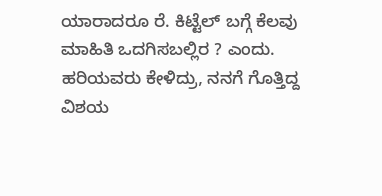ಯಾರಾದರೂ ರೆ. ಕಿಟ್ಟೆಲ್ ಬಗ್ಗೆ ಕೆಲವು ಮಾಹಿತಿ ಒದಗಿಸಬಲ್ಲಿರ ? ಎಂದು. ಹರಿಯವರು ಕೇಳಿದ್ರು, ನನಗೆ ಗೊತ್ತಿದ್ದ ವಿಶಯ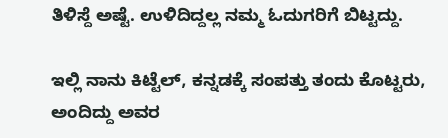ತಿಳಿಸ್ದೆ ಅಷ್ಟೆ. ಉಳಿದಿದ್ದಲ್ಲ ನಮ್ಮ ಓದುಗರಿಗೆ ಬಿಟ್ಟದ್ದು.

ಇಲ್ಲಿ ನಾನು ಕಿಟ್ಟೆಲ್, ಕನ್ನಡಕ್ಕೆ ಸಂಪತ್ತು ತಂದು ಕೊಟ್ಟರು, ಅಂದಿದ್ದು ಅವರ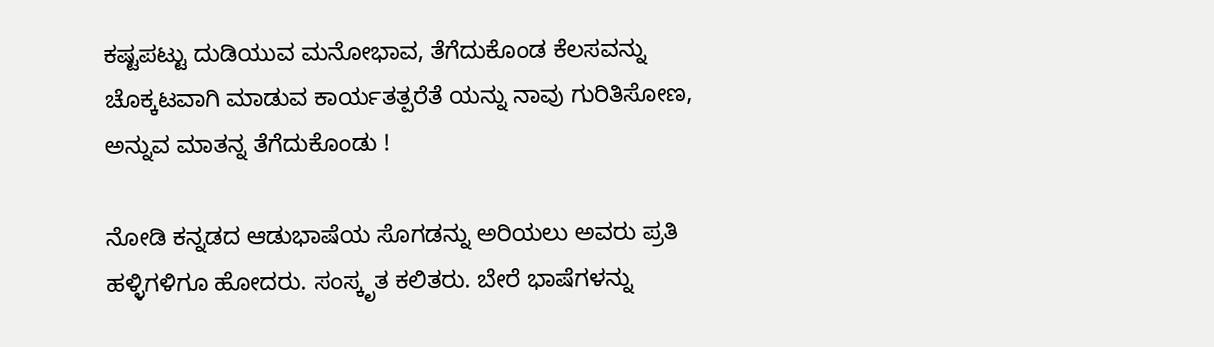ಕಷ್ಟಪಟ್ಟು ದುಡಿಯುವ ಮನೋಭಾವ, ತೆಗೆದುಕೊಂಡ ಕೆಲಸವನ್ನು ಚೊಕ್ಕಟವಾಗಿ ಮಾಡುವ ಕಾರ್ಯತತ್ಪರೆತೆ ಯನ್ನು ನಾವು ಗುರಿತಿಸೋಣ, ಅನ್ನುವ ಮಾತನ್ನ ತೆಗೆದುಕೊಂಡು !

ನೋಡಿ ಕನ್ನಡದ ಆಡುಭಾಷೆಯ ಸೊಗಡನ್ನು ಅರಿಯಲು ಅವರು ಪ್ರತಿ ಹಳ್ಳಿಗಳಿಗೂ ಹೋದರು. ಸಂಸ್ಕೃತ ಕಲಿತರು. ಬೇರೆ ಭಾಷೆಗಳನ್ನು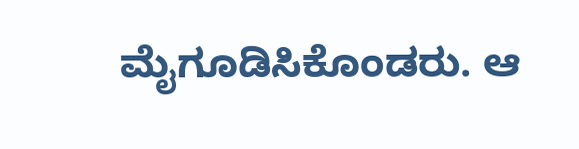ಮೈಗೂಡಿಸಿಕೊಂಡರು. ಆ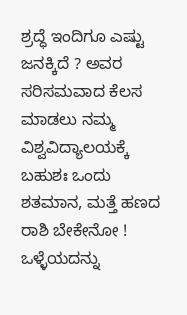ಶ್ರದ್ಧೆ ಇಂದಿಗೂ ಎಷ್ಟು ಜನಕ್ಕಿದೆ ? ಅವರ ಸರಿಸಮವಾದ ಕೆಲಸ ಮಾಡಲು ನಮ್ಮ ವಿಶ್ವವಿದ್ಯಾಲಯಕ್ಕೆ ಬಹುಶಃ ಒಂದು ಶತಮಾನ, ಮತ್ತೆ ಹಣದ ರಾಶಿ ಬೇಕೇನೋ ! ಒಳ್ಳೆಯದನ್ನು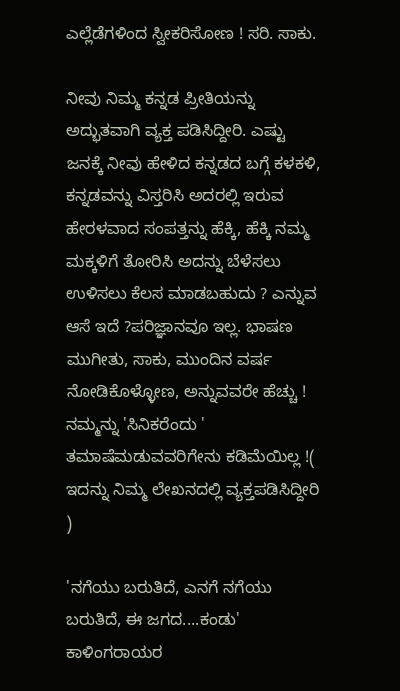ಎಲ್ಲೆಡೆಗಳಿಂದ ಸ್ವೀಕರಿಸೋಣ ! ಸರಿ. ಸಾಕು.

ನೀವು ನಿಮ್ಮ ಕನ್ನಡ ಪ್ರೀತಿಯನ್ನು ಅದ್ಭುತವಾಗಿ ವ್ಯಕ್ತ ಪಡಿಸಿದ್ದೀರಿ. ಎಷ್ಟು ಜನಕ್ಕೆ ನೀವು ಹೇಳಿದ ಕನ್ನಡದ ಬಗ್ಗೆ ಕಳಕಳಿ, ಕನ್ನಡವನ್ನು ವಿಸ್ತರಿಸಿ ಅದರಲ್ಲಿ ಇರುವ ಹೇರಳವಾದ ಸಂಪತ್ತನ್ನು ಹೆಕ್ಕಿ, ಹೆಕ್ಕಿ ನಮ್ಮ ಮಕ್ಕಳಿಗೆ ತೋರಿಸಿ ಅದನ್ನು ಬೆಳೆಸಲು ಉಳಿಸಲು ಕೆಲಸ ಮಾಡಬಹುದು ? ಎನ್ನುವ ಆಸೆ ಇದೆ ?ಪರಿಜ್ಞಾನವೂ ಇಲ್ಲ. ಭಾಷಣ ಮುಗೀತು, ಸಾಕು, ಮುಂದಿನ ವರ್ಷ ನೋಡಿಕೊಳ್ಳೋಣ, ಅನ್ನುವವರೇ ಹೆಚ್ಚು ! ನಮ್ಮನ್ನು 'ಸಿನಿಕರೆಂದು ' ತಮಾಷೆಮಡುವವರಿಗೇನು ಕಡಿಮೆಯಿಲ್ಲ !( ಇದನ್ನು ನಿಮ್ಮ ಲೇಖನದಲ್ಲಿ ವ್ಯಕ್ತಪಡಿಸಿದ್ದೀರಿ )

'ನಗೆಯು ಬರುತಿದೆ, ಎನಗೆ ನಗೆಯು ಬರುತಿದೆ, ಈ ಜಗದ....ಕಂಡು' ಕಾಳಿಂಗರಾಯರ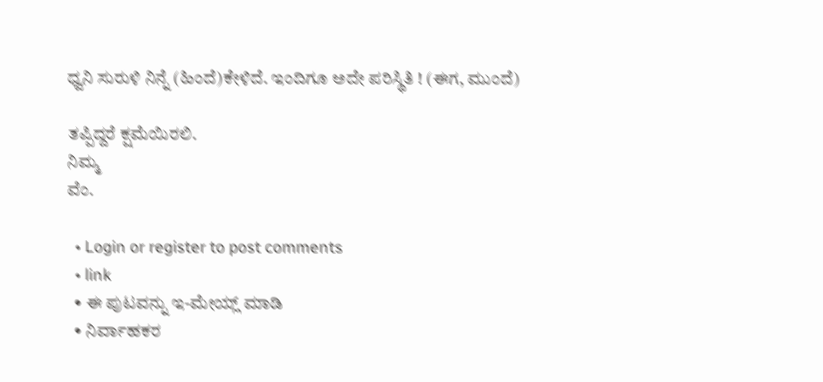ಧ್ವನಿ ಸುರುಳಿ ನಿನ್ನೆ (ಹಿಂದೆ)ಕೇಳಿದೆ. ಇಂದಿಗೂ ಅದೇ ಪರಿಸ್ಥಿತಿ ! (ಈಗ, ಮುಂದೆ)

ತಪ್ಪಿದ್ದರೆ ಕ್ಷಮೆಯಿರಲಿ.
ನಿಮ್ಮ
ವೆಂ.

  • Login or register to post comments
  • link
  • ಈ ಪುಟವನ್ನು ಇ-ಮೇಯ್ಲ್ ಮಾಡಿ
  • ನಿರ್ವಾಹಕರ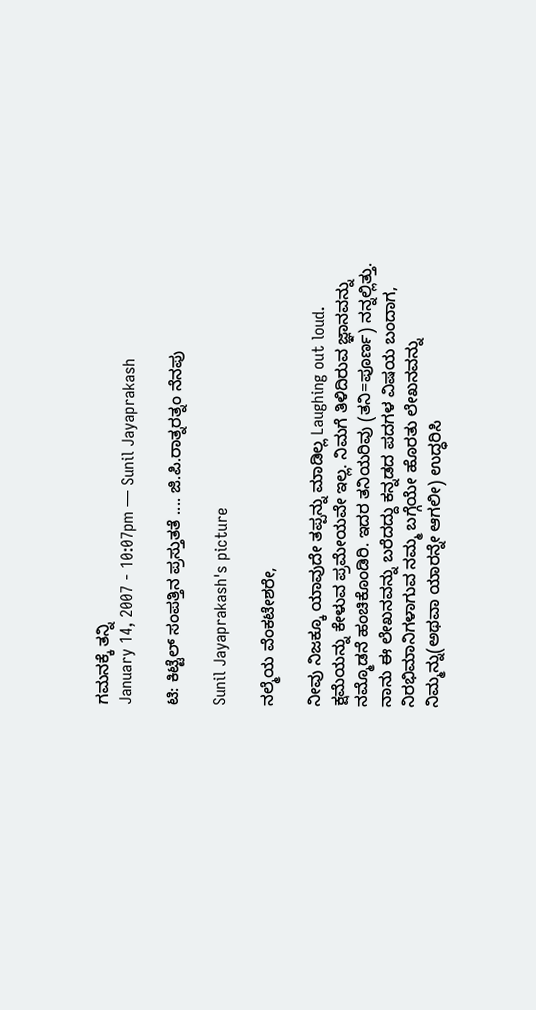ಗಮನಕ್ಕೆ ತನ್ನಿ
January 14, 2007 - 10:07pm — Sunil Jayaprakash

ಟಿ: ಕಿಟ್ಟೆಲ್ ಸಂಪತ್ತಿನ ಪ್ರಸ್ತುತತೆ .... ಜಿ.ಪಿ.ರಾತ್ನರತ್ನಂ ನೆನಪು

Sunil Jayaprakash's picture

ನಲ್ಮೆಯ ವೆಂಕಟೇಶರೇ,

ನೀವು ನಿಜಕ್ಕೂ ಯಾವುದೇ ತಪ್ಪನ್ನು ಮಾಡಿಲ್ಲ Laughing out loud. ಕ್ಷಮೆಯನ್ನು ಕೇಳುವ ಪ್ರಮೇಯವೇ ಇಲ್ಲ. ನಿಮಗೆ ತಿಳಿದಿರುವ ಜ್ಞಾನವನ್ನು ನಮ್ಮೊಡನೆ ಹಂಚಿಕೊಂಡಿರಿ. ಇದರ ತನಿಯರಿವು (ತನಿ=ಪೂರ್ಣ) ನನ್ನಲ್ಲಿತ್ತು. ನಾನು ಈ ಲೇಖನವನ್ನು ಬರೆದದ್ದು ಕನ್ನಡದ ಪದಗಳ ವಿಷಯ ಬಂದಾಗ, ನಿರಭಿಮಾನಿಗಳಾಗುವ ನಮ್ಮ ಬಗ್ಗೆಯೇ ಹೊರತು ಲೇಖನವನ್ನು ನಿಮ್ಮನ್ನು(ಅಥವಾ ಯಾರನ್ನೇ ಆಗಲೀ) ಉದ್ಧರಿಸಿ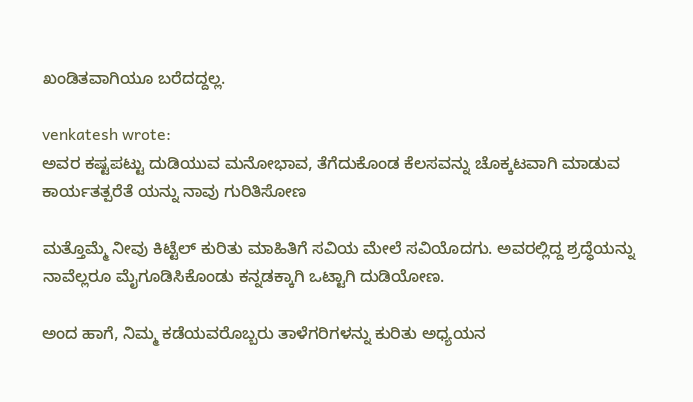ಖಂಡಿತವಾಗಿಯೂ ಬರೆದದ್ದಲ್ಲ.

venkatesh wrote:
ಅವರ ಕಷ್ಟಪಟ್ಟು ದುಡಿಯುವ ಮನೋಭಾವ, ತೆಗೆದುಕೊಂಡ ಕೆಲಸವನ್ನು ಚೊಕ್ಕಟವಾಗಿ ಮಾಡುವ ಕಾರ್ಯತತ್ಪರೆತೆ ಯನ್ನು ನಾವು ಗುರಿತಿಸೋಣ

ಮತ್ತೊಮ್ಮೆ ನೀವು ಕಿಟ್ಟೆಲ್ ಕುರಿತು ಮಾಹಿತಿಗೆ ಸವಿಯ ಮೇಲೆ ಸವಿಯೊದಗು. ಅವರಲ್ಲಿದ್ದ ಶ್ರದ್ಧೆಯನ್ನು ನಾವೆಲ್ಲರೂ ಮೈಗೂಡಿಸಿಕೊಂಡು ಕನ್ನಡಕ್ಕಾಗಿ ಒಟ್ಟಾಗಿ ದುಡಿಯೋಣ.

ಅಂದ ಹಾಗೆ, ನಿಮ್ಮ ಕಡೆಯವರೊಬ್ಬರು ತಾಳೆಗರಿಗಳನ್ನು ಕುರಿತು ಅಧ್ಯಯನ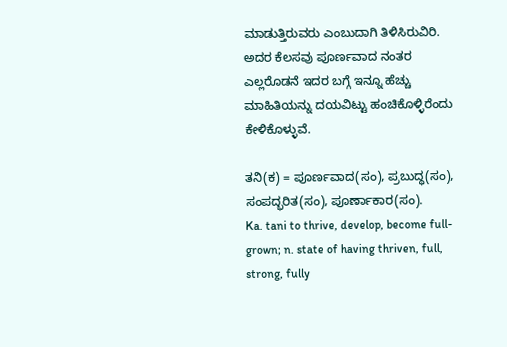ಮಾಡುತ್ತಿರುವರು ಎಂಬುದಾಗಿ ತಿಳಿಸಿರುವಿರಿ. ಅದರ ಕೆಲಸವು ಪೂರ್ಣವಾದ ನಂತರ ಎಲ್ಲರೊಡನೆ ಇದರ ಬಗ್ಗೆ ಇನ್ನೂ ಹೆಚ್ಚು ಮಾಹಿತಿಯನ್ನು ದಯವಿಟ್ಟು ಹಂಚಿಕೊಳ್ಳಿರೆಂದು ಕೇಳಿಕೊಳ್ಳುವೆ.

ತನಿ(ಕ) = ಪೂರ್ಣವಾದ(ಸಂ), ಪ್ರಬುದ್ಧ(ಸಂ), ಸಂಪದ್ಭರಿತ(ಸಂ), ಪೂರ್ಣಾಕಾರ(ಸಂ).
Ka. tani to thrive, develop, become full-grown; n. state of having thriven, full, strong, fully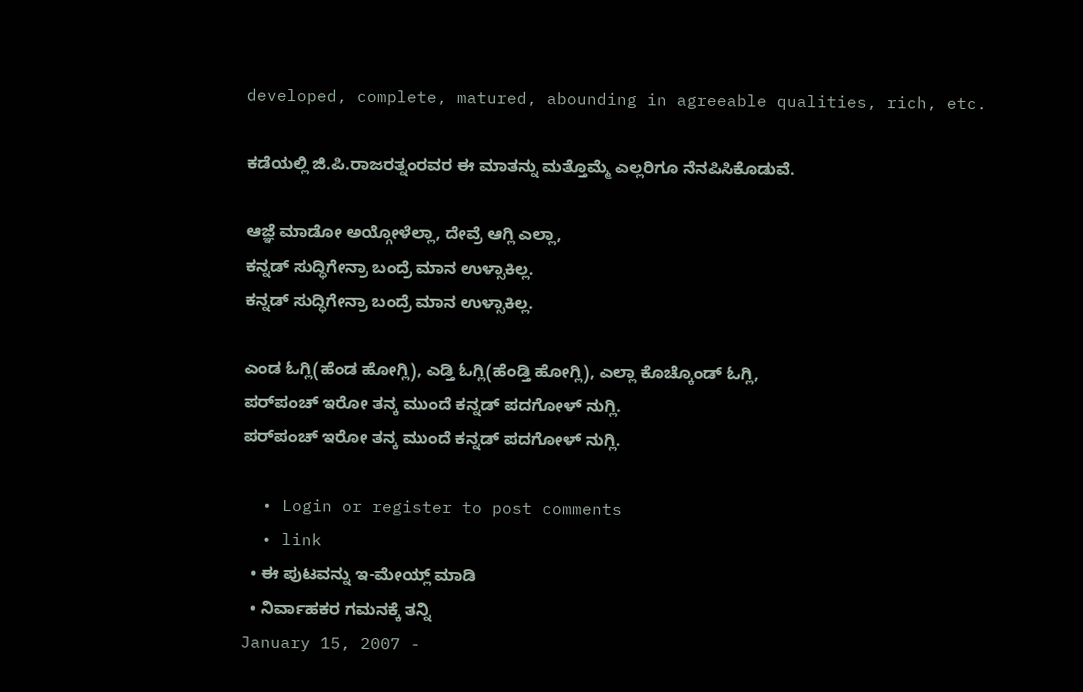developed, complete, matured, abounding in agreeable qualities, rich, etc.

ಕಡೆಯಲ್ಲಿ ಜಿ.ಪಿ.ರಾಜರತ್ನಂರವರ ಈ ಮಾತನ್ನು ಮತ್ತೊಮ್ಮೆ ಎಲ್ಲರಿಗೂ ನೆನಪಿಸಿಕೊಡುವೆ.

ಆಜ್ಞೆ ಮಾಡೋ ಅಯ್ಗೋಳೆಲ್ಲಾ, ದೇವ್ರೆ ಆಗ್ಲಿ ಎಲ್ಲಾ,
ಕನ್ನಡ್ ಸುದ್ಧಿಗೇನ್ರಾ ಬಂದ್ರೆ ಮಾನ ಉಳ್ಸಾಕಿಲ್ಲ.
ಕನ್ನಡ್ ಸುದ್ಧಿಗೇನ್ರಾ ಬಂದ್ರೆ ಮಾನ ಉಳ್ಸಾಕಿಲ್ಲ.

ಎಂಡ ಓಗ್ಲಿ(ಹೆಂಡ ಹೋಗ್ಲಿ), ಎಡ್ತಿ ಓಗ್ಲಿ(ಹೆಂಡ್ತಿ ಹೋಗ್ಲಿ), ಎಲ್ಲಾ ಕೊಚ್ಕೊಂಡ್ ಓಗ್ಲಿ,
ಪರ್‌ಪಂಚ್ ಇರೋ ತನ್ಕ ಮುಂದೆ ಕನ್ನಡ್ ಪದಗೋಳ್ ನುಗ್ಲಿ.
ಪರ್‌ಪಂಚ್ ಇರೋ ತನ್ಕ ಮುಂದೆ ಕನ್ನಡ್ ಪದಗೋಳ್ ನುಗ್ಲಿ.

  • Login or register to post comments
  • link
  • ಈ ಪುಟವನ್ನು ಇ-ಮೇಯ್ಲ್ ಮಾಡಿ
  • ನಿರ್ವಾಹಕರ ಗಮನಕ್ಕೆ ತನ್ನಿ
January 15, 2007 -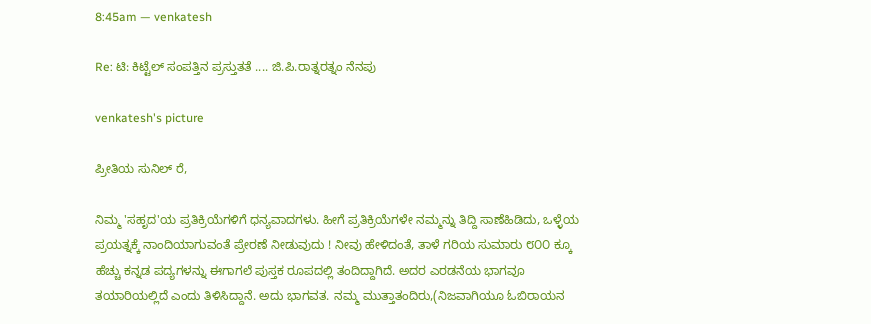8:45am — venkatesh

Re: ಟಿ: ಕಿಟ್ಟೆಲ್ ಸಂಪತ್ತಿನ ಪ್ರಸ್ತುತತೆ .... ಜಿ.ಪಿ.ರಾತ್ನರತ್ನಂ ನೆನಪು

venkatesh's picture

ಪ್ರೀತಿಯ ಸುನಿಲ್ ರೆ,

ನಿಮ್ಮ 'ಸಹೃದ'ಯ ಪ್ರತಿಕ್ರಿಯೆಗಳಿಗೆ ಧನ್ಯವಾದಗಳು. ಹೀಗೆ ಪ್ರತಿಕ್ರಿಯೆಗಳೇ ನಮ್ಮನ್ನು ತಿದ್ದಿ ಸಾಣೆಹಿಡಿದು, ಒಳ್ಳೆಯ ಪ್ರಯತ್ನಕ್ಕೆ ನಾಂದಿಯಾಗುವಂತೆ ಪ್ರೇರಣೆ ನೀಡುವುದು ! ನೀವು ಹೇಳಿದಂತೆ, ತಾಳೆ ಗರಿಯ ಸುಮಾರು ೮೦೦ ಕ್ಕೂ ಹೆಚ್ಚು ಕನ್ನಡ ಪದ್ಯಗಳನ್ನು ಈಗಾಗಲೆ ಪುಸ್ತಕ ರೂಪದಲ್ಲಿ ತಂದಿದ್ದಾಗಿದೆ. ಅದರ ಎರಡನೆಯ ಭಾಗವೂ ತಯಾರಿಯಲ್ಲಿದೆ ಎಂದು ತಿಳಿಸಿದ್ದಾನೆ. ಅದು ಭಾಗವತ. ನಮ್ಮ ಮುತ್ತಾತಂದಿರು,(ನಿಜವಾಗಿಯೂ ಓಬಿರಾಯನ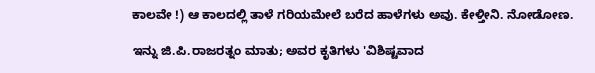ಕಾಲವೇ !) ಆ ಕಾಲದಲ್ಲಿ ತಾಳೆ ಗರಿಯಮೇಲೆ ಬರೆದ ಹಾಳೆಗಳು ಅವು. ಕೇಳ್ತೀನಿ. ನೋಡೋಣ.

ಇನ್ನು ಜಿ.ಪಿ.ರಾಜರತ್ನಂ ಮಾತು; ಅವರ ಕೃತಿಗಳು 'ವಿಶಿಷ್ಟವಾದ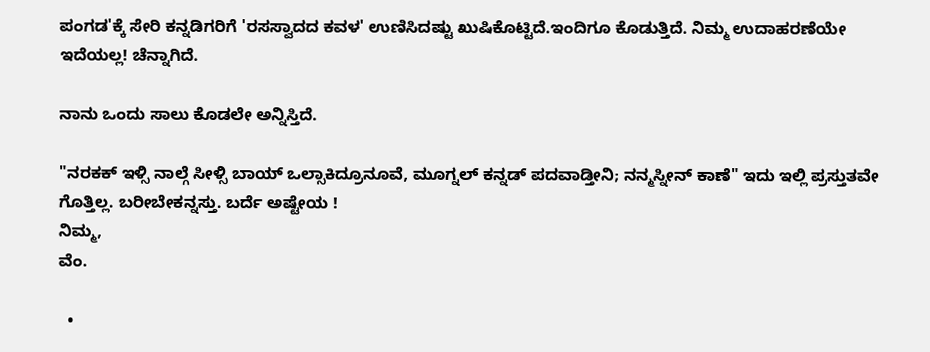ಪಂಗಡ'ಕ್ಕೆ ಸೇರಿ ಕನ್ನಡಿಗರಿಗೆ 'ರಸಸ್ವಾದದ ಕವಳ' ಉಣಿಸಿದಷ್ಟು ಖುಷಿಕೊಟ್ಟಿದೆ.ಇಂದಿಗೂ ಕೊಡುತ್ತಿದೆ. ನಿಮ್ಮ ಉದಾಹರಣೆಯೇ ಇದೆಯಲ್ಲ! ಚೆನ್ನಾಗಿದೆ.

ನಾನು ಒಂದು ಸಾಲು ಕೊಡಲೇ ಅನ್ನಿಸ್ತಿದೆ.

"ನರಕಕ್ ಇಳ್ಸಿ ನಾಲ್ಗೆ ಸೀಳ್ಸಿ ಬಾಯ್ ಒಲ್ಸಾಕಿದ್ರೂನೂವೆ, ಮೂಗ್ನಲ್ ಕನ್ನಡ್ ಪದವಾಡ್ತೀನಿ; ನನ್ಮಸ್ನೀನ್ ಕಾಣೆ" ಇದು ಇಲ್ಲಿ ಪ್ರಸ್ತುತವೇ ಗೊತ್ತಿಲ್ಲ. ಬರೀಬೇಕನ್ನಸ್ತು. ಬರ್ದೆ ಅಷ್ಟೇಯ !
ನಿಮ್ಮ,
ವೆಂ.

  •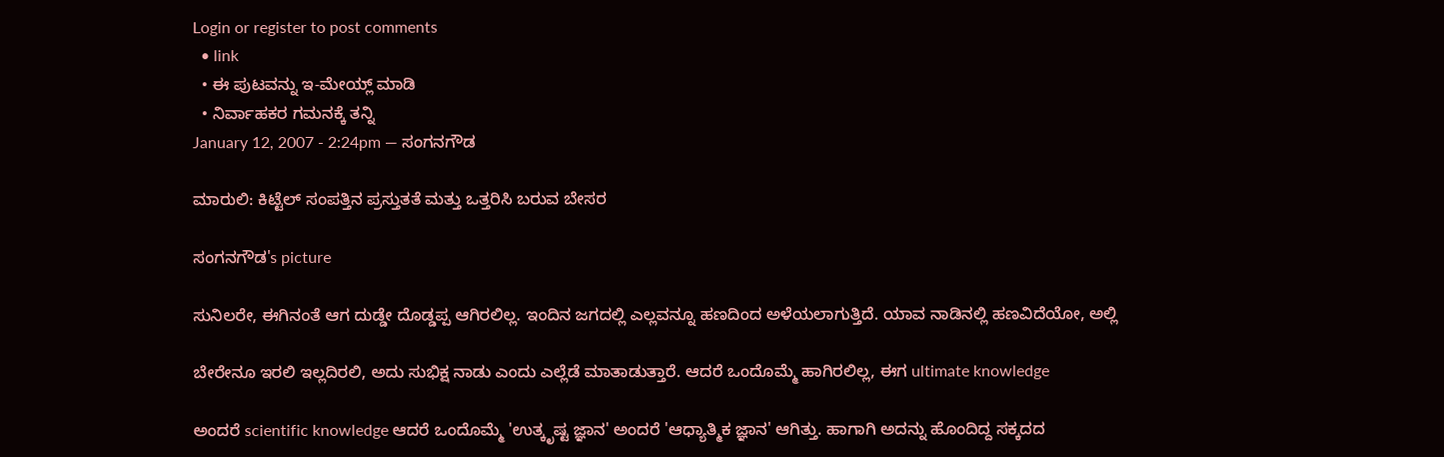Login or register to post comments
  • link
  • ಈ ಪುಟವನ್ನು ಇ-ಮೇಯ್ಲ್ ಮಾಡಿ
  • ನಿರ್ವಾಹಕರ ಗಮನಕ್ಕೆ ತನ್ನಿ
January 12, 2007 - 2:24pm — ಸಂಗನಗೌಡ

ಮಾರುಲಿ: ಕಿಟ್ಟೆಲ್ ಸಂಪತ್ತಿನ ಪ್ರಸ್ತುತತೆ ಮತ್ತು ಒತ್ತರಿಸಿ ಬರುವ ಬೇಸರ

ಸಂಗನಗೌಡ's picture

ಸುನಿಲರೇ, ಈಗಿನಂತೆ ಆಗ ದುಡ್ಡೇ ದೊಡ್ಡಪ್ಪ ಆಗಿರಲಿಲ್ಲ. ಇಂದಿನ ಜಗದಲ್ಲಿ ಎಲ್ಲವನ್ನೂ ಹಣದಿಂದ ಅಳೆಯಲಾಗುತ್ತಿದೆ. ಯಾವ ನಾಡಿನಲ್ಲಿ ಹಣವಿದೆಯೋ, ಅಲ್ಲಿ

ಬೇರೇನೂ ಇರಲಿ ಇಲ್ಲದಿರಲಿ, ಅದು ಸುಭಿಕ್ಷ ನಾಡು ಎಂದು ಎಲ್ಲೆಡೆ ಮಾತಾಡುತ್ತಾರೆ. ಆದರೆ ಒಂದೊಮ್ಮೆ ಹಾಗಿರಲಿಲ್ಲ, ಈಗ ultimate knowledge

ಅಂದರೆ scientific knowledge ಆದರೆ ಒಂದೊಮ್ಮೆ 'ಉತ್ಕೃಷ್ಟ ಜ್ಞಾನ' ಅಂದರೆ 'ಆಧ್ಯಾತ್ಮಿಕ ಜ್ಞಾನ' ಆಗಿತ್ತು. ಹಾಗಾಗಿ ಅದನ್ನು ಹೊಂದಿದ್ದ ಸಕ್ಕದದ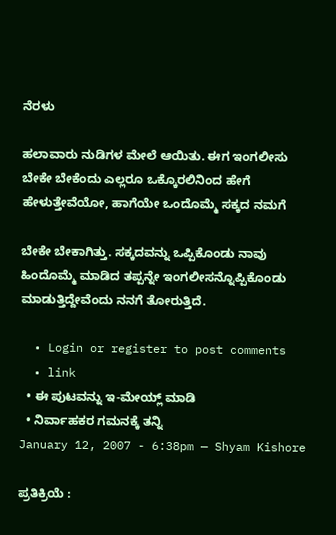ನೆರಳು

ಹಲಾವಾರು ನುಡಿಗಳ ಮೇಲೆ ಆಯಿತು. ಈಗ ಇಂಗಲೀಸು ಬೇಕೇ ಬೇಕೆಂದು ಎಲ್ಲರೂ ಒಕ್ಕೊರಲಿನಿಂದ ಹೇಗೆ ಹೇಳುತ್ತೇವೆಯೋ, ಹಾಗೆಯೇ ಒಂದೊಮ್ಮೆ ಸಕ್ಕದ ನಮಗೆ

ಬೇಕೇ ಬೇಕಾಗಿತ್ತು. ಸಕ್ಕದವನ್ನು ಒಪ್ಪಿಕೊಂಡು ನಾವು ಹಿಂದೊಮ್ಮೆ ಮಾಡಿದ ತಪ್ಪನ್ನೇ ಇಂಗಲೀಸನ್ನೊಪ್ಪಿಕೊಂಡು ಮಾಡುತ್ತಿದ್ದೇವೆಂದು ನನಗೆ ತೋರುತ್ತಿದೆ.

  • Login or register to post comments
  • link
  • ಈ ಪುಟವನ್ನು ಇ-ಮೇಯ್ಲ್ ಮಾಡಿ
  • ನಿರ್ವಾಹಕರ ಗಮನಕ್ಕೆ ತನ್ನಿ
January 12, 2007 - 6:38pm — Shyam Kishore

ಪ್ರತಿಕ್ರಿಯೆ :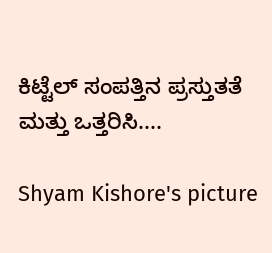ಕಿಟ್ಟೆಲ್ ಸಂಪತ್ತಿನ ಪ್ರಸ್ತುತತೆ ಮತ್ತು ಒತ್ತರಿಸಿ....

Shyam Kishore's picture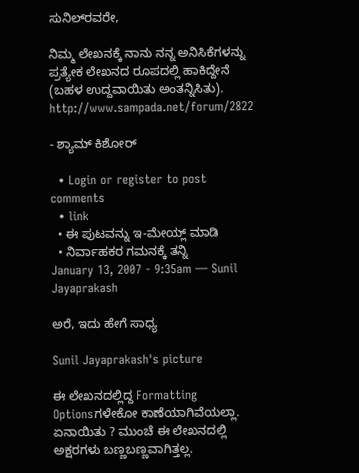ಸುನಿಲ್‌ರವರೇ,

ನಿಮ್ಮ ಲೇಖನಕ್ಕೆ ನಾನು ನನ್ನ ಅನಿಸಿಕೆಗಳನ್ನು ಪ್ರತ್ಯೇಕ ಲೇಖನದ ರೂಪದಲ್ಲಿ ಹಾಕಿದ್ದೇನೆ (ಬಹಳ ಉದ್ದವಾಯಿತು ಅಂತನ್ನಿಸಿತು). http://www.sampada.net/forum/2822

- ಶ್ಯಾಮ್ ಕಿಶೋರ್

  • Login or register to post comments
  • link
  • ಈ ಪುಟವನ್ನು ಇ-ಮೇಯ್ಲ್ ಮಾಡಿ
  • ನಿರ್ವಾಹಕರ ಗಮನಕ್ಕೆ ತನ್ನಿ
January 13, 2007 - 9:35am — Sunil Jayaprakash

ಅರೆ, ಇದು ಹೇಗೆ ಸಾಧ್ಯ

Sunil Jayaprakash's picture

ಈ ಲೇಖನದಲ್ಲಿದ್ದ Formatting Optionsಗಳೇಕೋ ಕಾಣೆಯಾಗಿವೆಯಲ್ಲಾ. ಏನಾಯಿತು ? ಮುಂಚೆ ಈ ಲೇಖನದಲ್ಲಿ ಅಕ್ಷರಗಳು ಬಣ್ಣಬಣ್ಣವಾಗಿತ್ತಲ್ಲ.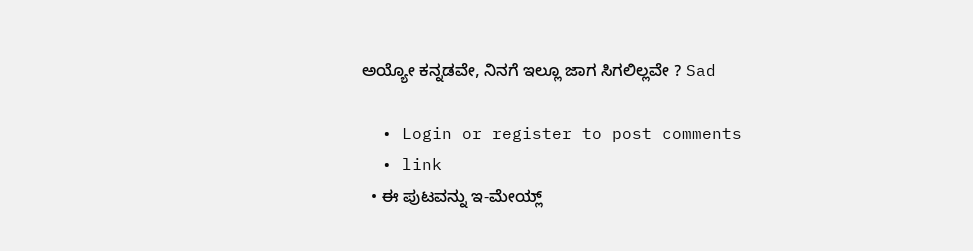ಅಯ್ಯೋ ಕನ್ನಡವೇ, ನಿನಗೆ ಇಲ್ಲೂ ಜಾಗ ಸಿಗಲಿಲ್ಲವೇ ? Sad

  • Login or register to post comments
  • link
  • ಈ ಪುಟವನ್ನು ಇ-ಮೇಯ್ಲ್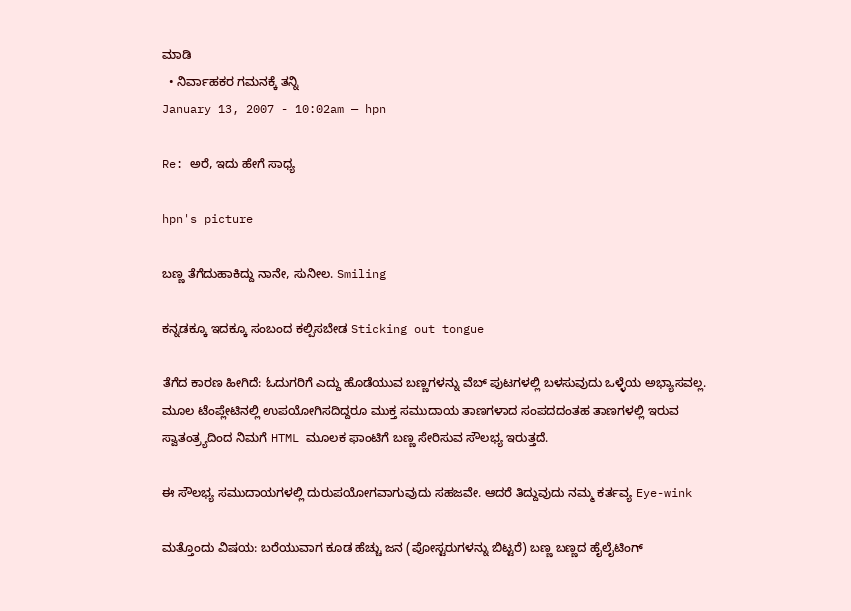ಮಾಡಿ
  • ನಿರ್ವಾಹಕರ ಗಮನಕ್ಕೆ ತನ್ನಿ
January 13, 2007 - 10:02am — hpn

Re: ಅರೆ, ಇದು ಹೇಗೆ ಸಾಧ್ಯ

hpn's picture

ಬಣ್ಣ ತೆಗೆದುಹಾಕಿದ್ದು ನಾನೇ, ಸುನೀಲ. Smiling

ಕನ್ನಡಕ್ಕೂ ಇದಕ್ಕೂ ಸಂಬಂದ ಕಲ್ಪಿಸಬೇಡ Sticking out tongue

ತೆಗೆದ ಕಾರಣ ಹೀಗಿದೆ: ಓದುಗರಿಗೆ ಎದ್ದು ಹೊಡೆಯುವ ಬಣ್ಣಗಳನ್ನು ವೆಬ್ ಪುಟಗಳಲ್ಲಿ ಬಳಸುವುದು ಒಳ್ಳೆಯ ಅಭ್ಯಾಸವಲ್ಲ. ಮೂಲ ಟೆಂಪ್ಲೇಟಿನಲ್ಲಿ ಉಪಯೋಗಿಸದಿದ್ದರೂ ಮುಕ್ತ ಸಮುದಾಯ ತಾಣಗಳಾದ ಸಂಪದದಂತಹ ತಾಣಗಳಲ್ಲಿ ಇರುವ ಸ್ವಾತಂತ್ರ್ಯದಿಂದ ನಿಮಗೆ HTML ಮೂಲಕ ಫಾಂಟಿಗೆ ಬಣ್ಣ ಸೇರಿಸುವ ಸೌಲಭ್ಯ ಇರುತ್ತದೆ.

ಈ ಸೌಲಭ್ಯ ಸಮುದಾಯಗಳಲ್ಲಿ ದುರುಪಯೋಗವಾಗುವುದು ಸಹಜವೇ. ಆದರೆ ತಿದ್ದುವುದು ನಮ್ಮ ಕರ್ತವ್ಯ Eye-wink

ಮತ್ತೊಂದು ವಿಷಯ: ಬರೆಯುವಾಗ ಕೂಡ ಹೆಚ್ಚು ಜನ (ಪೋಸ್ಟರುಗಳನ್ನು ಬಿಟ್ಟರೆ) ಬಣ್ಣ ಬಣ್ಣದ ಹೈಲೈಟಿಂಗ್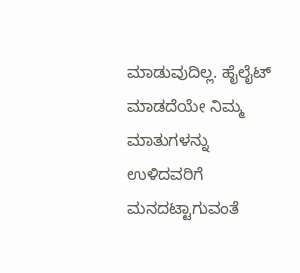ಮಾಡುವುದಿಲ್ಲ. ಹೈಲೈಟ್ ಮಾಡದೆಯೇ ನಿಮ್ಮ ಮಾತುಗಳನ್ನು ಉಳಿದವರಿಗೆ ಮನದಟ್ಟಾಗುವಂತೆ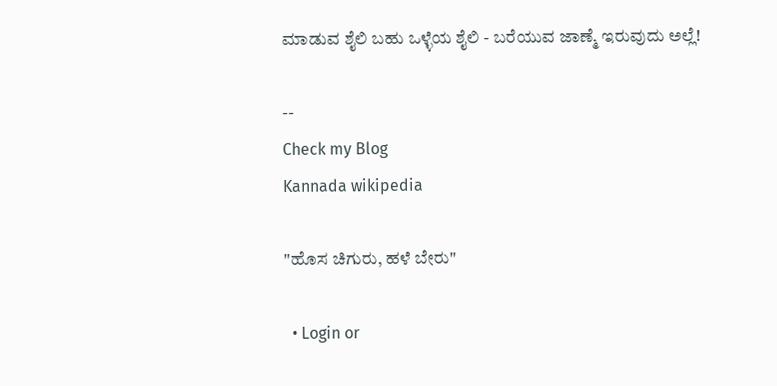ಮಾಡುವ ಶೈಲಿ ಬಹು ಒಳ್ಳೆಯ ಶೈಲಿ - ಬರೆಯುವ ಜಾಣ್ಮೆ ಇರುವುದು ಅಲ್ಲೆ!

--
Check my Blog
Kannada wikipedia

"ಹೊಸ ಚಿಗುರು, ಹಳೆ ಬೇರು"

  • Login or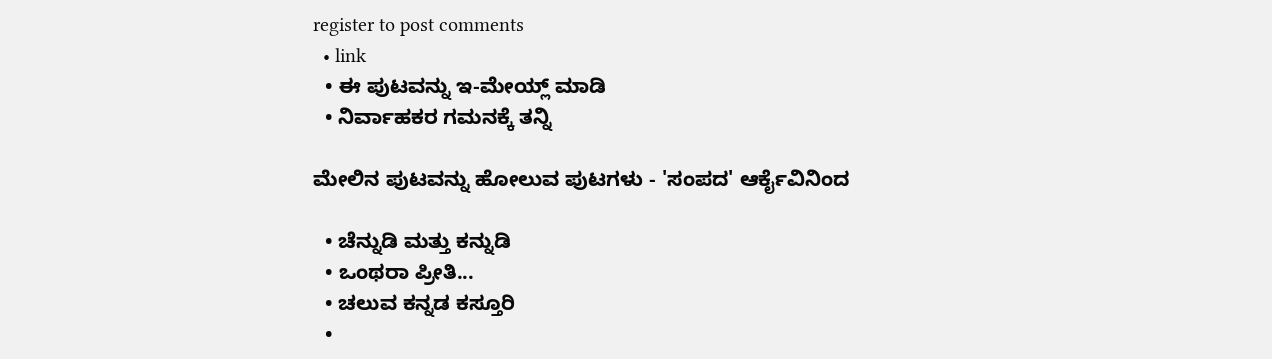register to post comments
  • link
  • ಈ ಪುಟವನ್ನು ಇ-ಮೇಯ್ಲ್ ಮಾಡಿ
  • ನಿರ್ವಾಹಕರ ಗಮನಕ್ಕೆ ತನ್ನಿ

ಮೇಲಿನ ಪುಟವನ್ನು ಹೋಲುವ ಪುಟಗಳು - 'ಸಂಪದ' ಆರ್ಕೈವಿನಿಂದ

  • ಚೆನ್ನುಡಿ ಮತ್ತು ಕನ್ನುಡಿ
  • ಒಂಥರಾ ಪ್ರೀತಿ...
  • ಚಲುವ ಕನ್ನಡ ಕಸ್ತೂರಿ
  •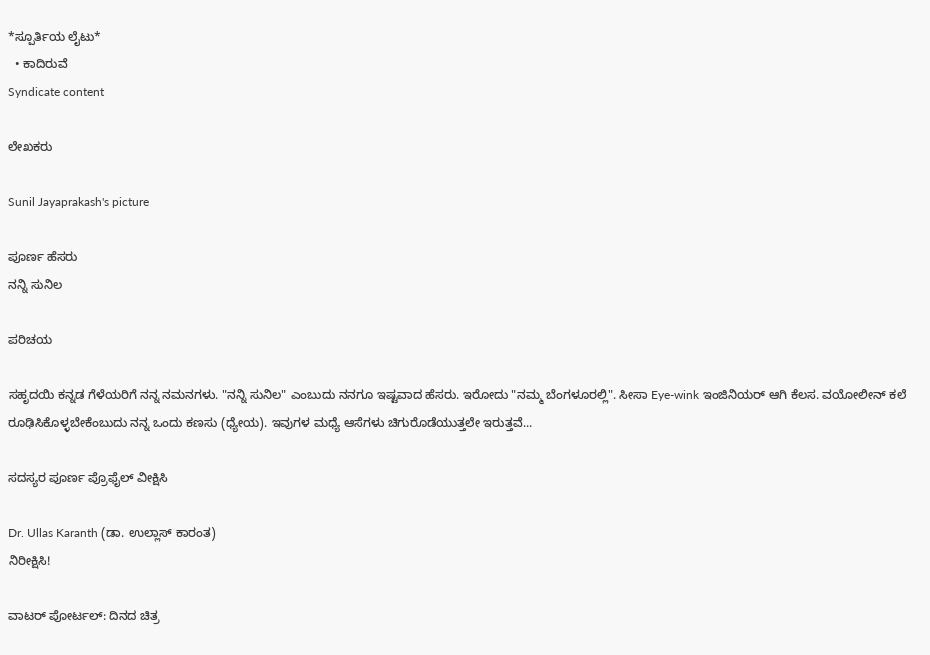*ಸ್ಪೂರ್ತಿಯ ಲೈಟು*
  • ಕಾದಿರುವೆ
Syndicate content

ಲೇಖಕರು

Sunil Jayaprakash's picture

ಪೂರ್ಣ ಹೆಸರು
ನನ್ನಿ ಸುನಿಲ

ಪರಿಚಯ

ಸಹೃದಯಿ ಕನ್ನಡ ಗೆಳೆಯರಿಗೆ ನನ್ನ ನಮನಗಳು. "ನನ್ನಿ ಸುನಿಲ" ಎಂಬುದು ನನಗೂ ಇಷ್ಟವಾದ ಹೆಸರು. ಇರೋದು "ನಮ್ಮ ಬೆಂಗಳೂರಲ್ಲಿ". ಸೀಸಾ Eye-wink ಇಂಜಿನಿಯರ್ ಆಗಿ ಕೆಲಸ. ವಯೋಲೀನ್ ಕಲೆ ರೂಢಿಸಿಕೊಳ್ಳಬೇಕೆಂಬುದು ನನ್ನ ಒಂದು ಕಣಸು (ಧ್ಯೇಯ). ಇವುಗಳ ಮಧ್ಯೆ ಆಸೆಗಳು ಚಿಗುರೊಡೆಯುತ್ತಲೇ ಇರುತ್ತವೆ...

ಸದಸ್ಯರ ಪೂರ್ಣ ಪ್ರೊಫೈಲ್ ವೀಕ್ಷಿಸಿ

Dr. Ullas Karanth (ಡಾ. ಉಲ್ಲಾಸ್ ಕಾರಂತ)
ನಿರೀಕ್ಷಿಸಿ!

ವಾಟರ್ ಪೋರ್ಟಲ್: ದಿನದ ಚಿತ್ರ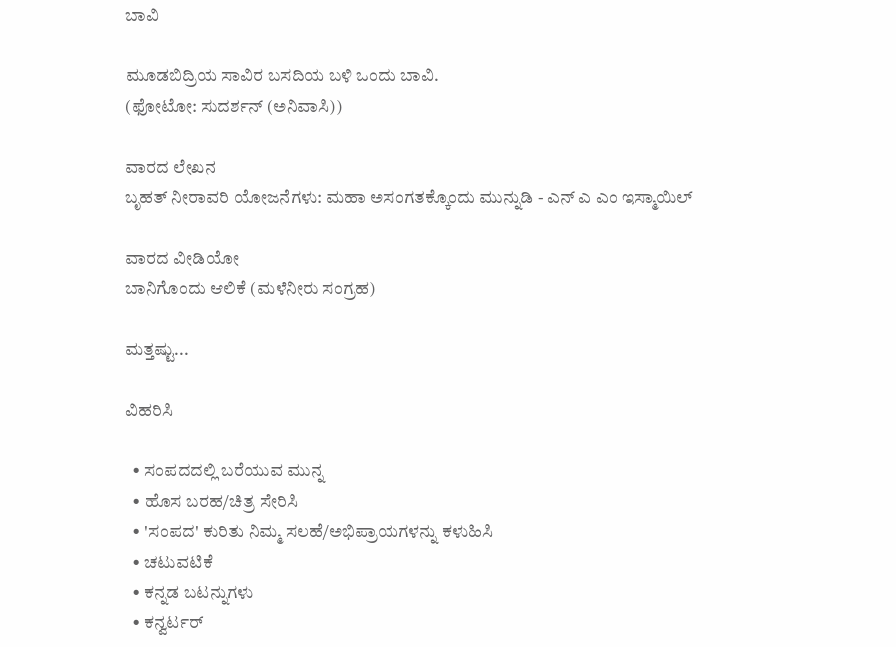ಬಾವಿ

ಮೂಡಬಿದ್ರಿಯ ಸಾವಿರ ಬಸದಿಯ ಬಳಿ ಒಂದು ಬಾವಿ.
(ಫೋಟೋ: ಸುದರ್ಶನ್ (ಅನಿವಾಸಿ))

ವಾರದ ಲೇಖನ
ಬೃಹತ್ ನೀರಾವರಿ ಯೋಜನೆಗಳು: ಮಹಾ ಅಸಂಗತಕ್ಕೊಂದು ಮುನ್ನುಡಿ - ಎನ್ ಎ ಎಂ ಇಸ್ಮಾಯಿಲ್

ವಾರದ ವೀಡಿಯೋ
ಬಾನಿಗೊಂದು ಆಲಿಕೆ (ಮಳೆನೀರು ಸಂಗ್ರಹ)

ಮತ್ತಷ್ಟು...

ವಿಹರಿಸಿ

  • ಸಂಪದದಲ್ಲಿ ಬರೆಯುವ ಮುನ್ನ
  • ಹೊಸ ಬರಹ/ಚಿತ್ರ ಸೇರಿಸಿ
  • 'ಸಂಪದ' ಕುರಿತು ನಿಮ್ಮ ಸಲಹೆ/ಅಭಿಪ್ರಾಯಗಳನ್ನು ಕಳುಹಿಸಿ
  • ಚಟುವಟಿಕೆ
  • ಕನ್ನಡ ಬಟನ್ನುಗಳು
  • ಕನ್ವರ್ಟರ್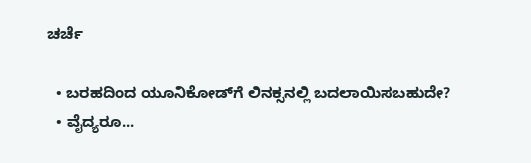ಚರ್ಚೆ

  • ಬರಹದಿಂದ ಯೂನಿಕೋಡ್‌ಗೆ ಲಿನಕ್ಸನಲ್ಲಿ ಬದಲಾಯಿಸಬಹುದೇ?
  • ವೈದ್ಯರೂ...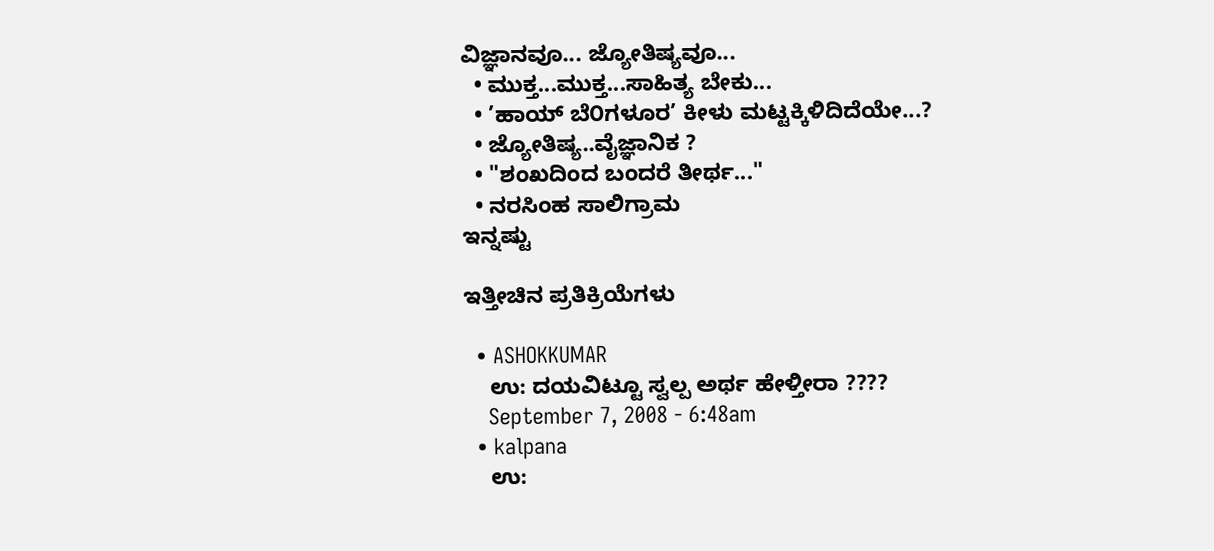ವಿಜ್ಞಾನವೂ... ಜ್ಯೋತಿಷ್ಯವೂ...
  • ಮುಕ್ತ...ಮುಕ್ತ...ಸಾಹಿತ್ಯ ಬೇಕು...
  • ’ಹಾಯ್ ಬೆ೦ಗಳೂರ’ ಕೀಳು ಮಟ್ಟಕ್ಕಿಳಿದಿದೆಯೇ...?
  • ಜ್ಯೋತಿಷ್ಯ..ವೈಜ್ಞಾನಿಕ ?
  • "ಶಂಖದಿಂದ ಬಂದರೆ ತೀರ್ಥ..."
  • ನರಸಿಂಹ ಸಾಲಿಗ್ರಾಮ
ಇನ್ನಷ್ಟು

ಇತ್ತೀಚಿನ ಪ್ರತಿಕ್ರಿಯೆಗಳು

  • ASHOKKUMAR
    ಉ: ದಯವಿಟ್ಟೂ ಸ್ವಲ್ಪ ಅರ್ಥ ಹೇಳ್ತೀರಾ ????
    September 7, 2008 - 6:48am
  • kalpana
    ಉ: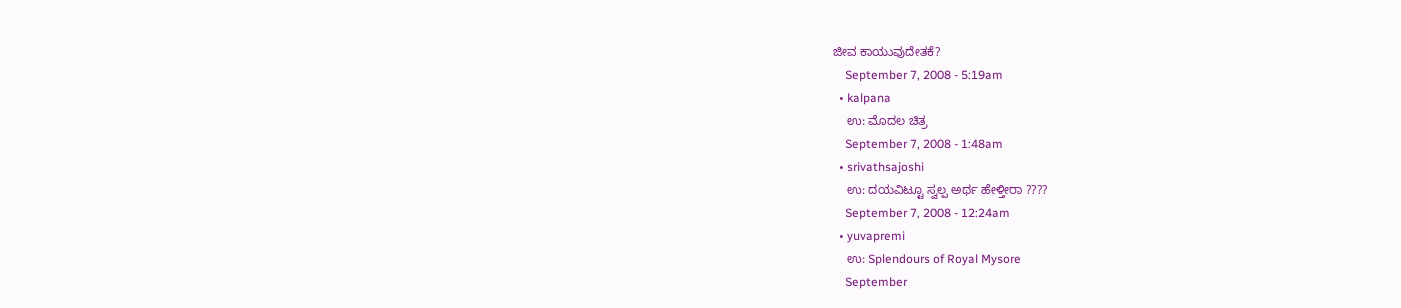ಜೀವ ಕಾಯುವುದೇತಕೆ?
    September 7, 2008 - 5:19am
  • kalpana
    ಉ: ಮೊದಲ ಚಿತ್ರ
    September 7, 2008 - 1:48am
  • srivathsajoshi
    ಉ: ದಯವಿಟ್ಟೂ ಸ್ವಲ್ಪ ಅರ್ಥ ಹೇಳ್ತೀರಾ ????
    September 7, 2008 - 12:24am
  • yuvapremi
    ಉ: Splendours of Royal Mysore
    September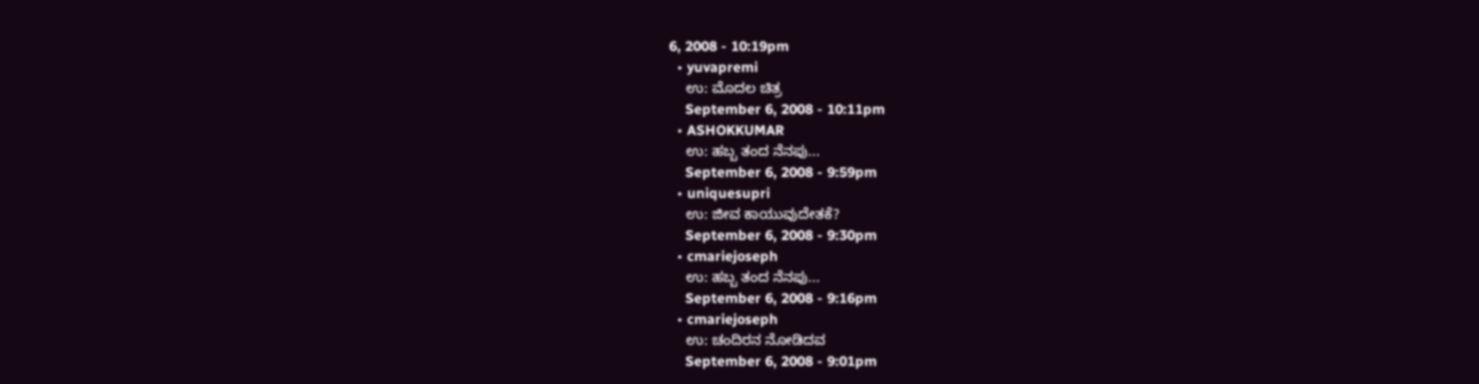6, 2008 - 10:19pm
  • yuvapremi
    ಉ: ಮೊದಲ ಚಿತ್ರ
    September 6, 2008 - 10:11pm
  • ASHOKKUMAR
    ಉ: ಹಬ್ಬ ತಂದ ನೆನಪು...
    September 6, 2008 - 9:59pm
  • uniquesupri
    ಉ: ಜೀವ ಕಾಯುವುದೇತಕೆ?
    September 6, 2008 - 9:30pm
  • cmariejoseph
    ಉ: ಹಬ್ಬ ತಂದ ನೆನಪು...
    September 6, 2008 - 9:16pm
  • cmariejoseph
    ಉ: ಚಂದಿರನ ನೋಡಿದವ
    September 6, 2008 - 9:01pm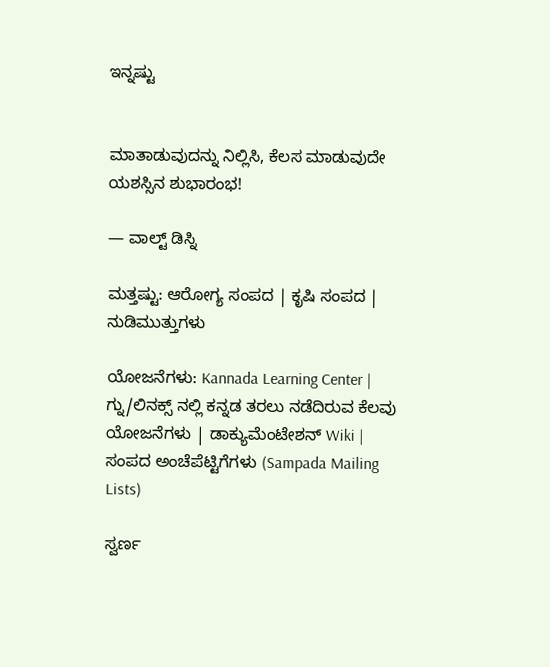ಇನ್ನಷ್ಟು


ಮಾತಾಡುವುದನ್ನು ನಿಲ್ಲಿಸಿ, ಕೆಲಸ ಮಾಡುವುದೇ ಯಶಸ್ಸಿನ ಶುಭಾರಂಭ!

— ವಾಲ್ಟ್ ಡಿಸ್ನಿ

ಮತ್ತಷ್ಟು: ಆರೋಗ್ಯ ಸಂಪದ | ಕೃಷಿ ಸಂಪದ | ನುಡಿಮುತ್ತುಗಳು

ಯೋಜನೆಗಳು: Kannada Learning Center | ಗ್ನು/ಲಿನಕ್ಸ್ ನಲ್ಲಿ ಕನ್ನಡ ತರಲು ನಡೆದಿರುವ ಕೆಲವು ಯೋಜನೆಗಳು | ಡಾಕ್ಯುಮೆಂಟೇಶನ್ Wiki | ಸಂಪದ ಅಂಚೆಪೆಟ್ಟಿಗೆಗಳು (Sampada Mailing Lists)

ಸ್ವರ್ಣ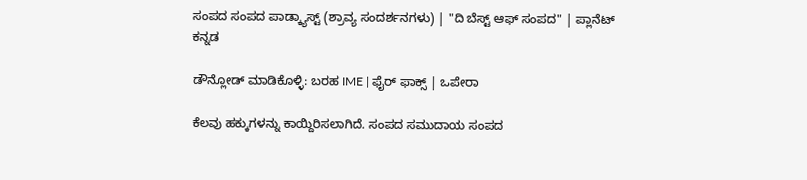ಸಂಪದ ಸಂಪದ ಪಾಡ್ಕ್ಯಾಸ್ಟ್ (ಶ್ರಾವ್ಯ ಸಂದರ್ಶನಗಳು) | "ದಿ ಬೆಸ್ಟ್ ಆಫ್ ಸಂಪದ" | ಪ್ಲಾನೆಟ್ ಕನ್ನಡ

ಡೌನ್ಲೋಡ್ ಮಾಡಿಕೊಳ್ಳಿ: ಬರಹ IME | ಫೈರ್ ಫಾಕ್ಸ್ | ಒಪೇರಾ

ಕೆಲವು ಹಕ್ಕುಗಳನ್ನು ಕಾಯ್ದಿರಿಸಲಾಗಿದೆ. ಸಂಪದ ಸಮುದಾಯ ಸಂಪದ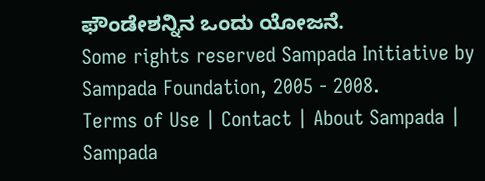ಫೌಂಡೇಶನ್ನಿನ ಒಂದು ಯೋಜನೆ.
Some rights reserved Sampada Initiative by Sampada Foundation, 2005 - 2008.
Terms of Use | Contact | About Sampada | Sampada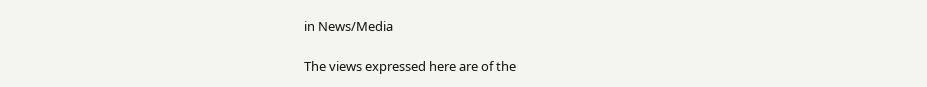in News/Media

The views expressed here are of the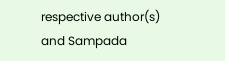respective author(s) and Sampada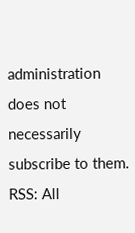administration does not necessarily subscribe to them.
RSS: All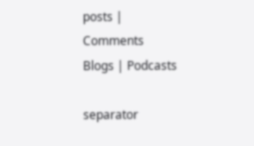posts | Comments
Blogs | Podcasts

separator